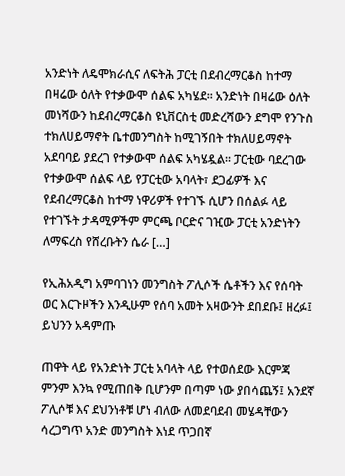አንድነት ለዴሞክራሲና ለፍትሕ ፓርቲ በደብረማርቆስ ከተማ በዛሬው ዕለት የተቃውሞ ሰልፍ አካሄደ፡፡ አንድነት በዛሬው ዕለት መነሻውን ከደብረማርቆስ ዩኒቨርስቲ መድረሻውን ደግሞ የንጉስ ተክለሀይማኖት ቤተመንግስት ከሚገኝበት ተክለሀይማኖት አደባባይ ያደረገ የተቃውሞ ሰልፍ አካሄዷል፡፡ ፓርቲው ባደረገው የተቃውሞ ሰልፍ ላይ የፓርቲው አባላት፣ ደጋፊዎች እና የደብረማርቆስ ከተማ ነዋሪዎች የተገኙ ሲሆን በሰልፉ ላይ የተገኙት ታዳሚዎችም ምርጫ ቦርድና ገዢው ፓርቲ አንድነትን ለማፍረስ የሸረቡትን ሴራ […]

የኢሕአዲግ አምባገነን መንግስት ፖሊሶች ሴቶችን እና የሰባት ወር እርጉዞችን እንዲሁም የሰባ አመት አዛውንት ደበደቡ፤ ዘረፉ፤ ይህንን አዳምጡ

ጠዋት ላይ የአንድነት ፓርቲ አባላት ላይ የተወሰደው እርምጃ ምንም እንኳ የሚጠበቅ ቢሆንም በጣም ነው ያበሳጨኝ፤ አንደኛ ፖሊሶቹ እና ደህንነቶቹ ሆነ ብለው ለመደባደብ መሄዳቸውን ሳረጋግጥ አንድ መንግስት እነደ ጥጋበኛ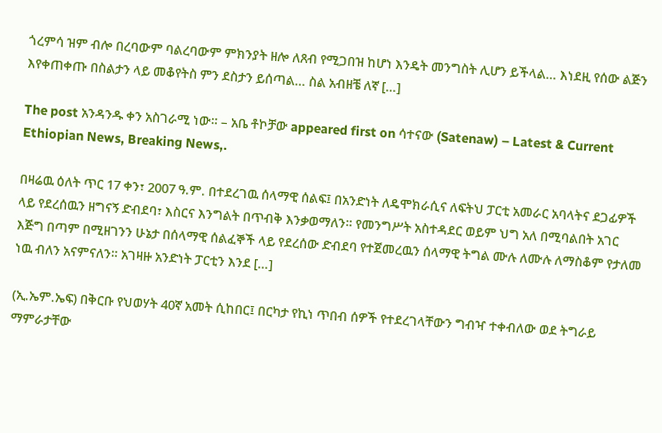ጎረምሳ ዝም ብሎ በረባውም ባልረባውም ምክንያት ዘሎ ለጸብ የሚጋበዝ ከሆነ እንዴት መንግስት ሊሆን ይችላል… እነደዚ የሰው ልጅን እየቀጠቀጡ በስልታን ላይ መቆየትስ ምን ደስታን ይሰጣል… ስል አብዘቼ ለኛ […]

The post አንዳንዱ ቀን አስገራሚ ነው። – አቤ ቶኮቻው appeared first on ሳተናው (Satenaw) – Latest & Current Ethiopian News, Breaking News,.

በዛሬዉ ዕለት ጥር 17 ቀን፣ 2007 ዓ.ም. በተደረገዉ ሰላማዊ ሰልፍ፤ በአንድነት ለዴሞክራሲና ለፍትህ ፓርቲ አመራር አባላትና ደጋፊዎች ላይ የደረሰዉን ዘግናኝ ድብደባ፣ እስርና እንግልት በጥብቅ እንቃወማለን። የመንግሥት አስተዳደር ወይም ህግ አለ በሚባልበት አገር እጅግ በጣም በሚዘገንን ሁኔታ በሰላማዊ ሰልፈኞች ላይ የደረሰው ድብደባ የተጀመረዉን ሰላማዊ ትግል ሙሉ ለሙሉ ለማስቆም የታለመ ነዉ ብለን አናምናለን። አገዛዙ አንድነት ፓርቲን እንደ […]

(ኢ.ኤም.ኤፍ) በቅርቡ የህወሃት 40ኛ አመት ሲከበር፤ በርካታ የኪነ ጥበብ ሰዎች የተደረገላቸውን ግብዣ ተቀብለው ወደ ትግራይ ማምራታቸው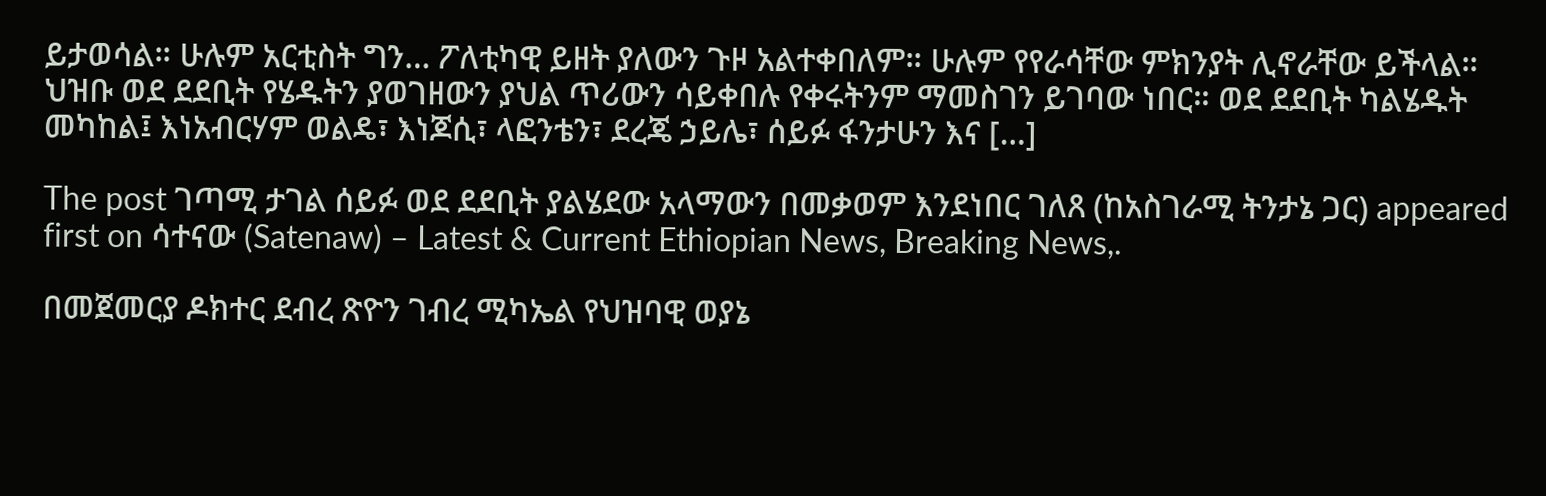ይታወሳል። ሁሉም አርቲስት ግን… ፖለቲካዊ ይዘት ያለውን ጉዞ አልተቀበለም። ሁሉም የየራሳቸው ምክንያት ሊኖራቸው ይችላል። ህዝቡ ወደ ደደቢት የሄዱትን ያወገዘውን ያህል ጥሪውን ሳይቀበሉ የቀሩትንም ማመስገን ይገባው ነበር። ወደ ደደቢት ካልሄዱት መካከል፤ እነአብርሃም ወልዴ፣ እነጆሲ፣ ላፎንቴን፣ ደረጄ ኃይሌ፣ ሰይፉ ፋንታሁን እና […]

The post ገጣሚ ታገል ሰይፉ ወደ ደደቢት ያልሄደው አላማውን በመቃወም እንደነበር ገለጸ (ከአስገራሚ ትንታኔ ጋር) appeared first on ሳተናው (Satenaw) – Latest & Current Ethiopian News, Breaking News,.

በመጀመርያ ዶክተር ደብረ ጽዮን ገብረ ሚካኤል የህዝባዊ ወያኔ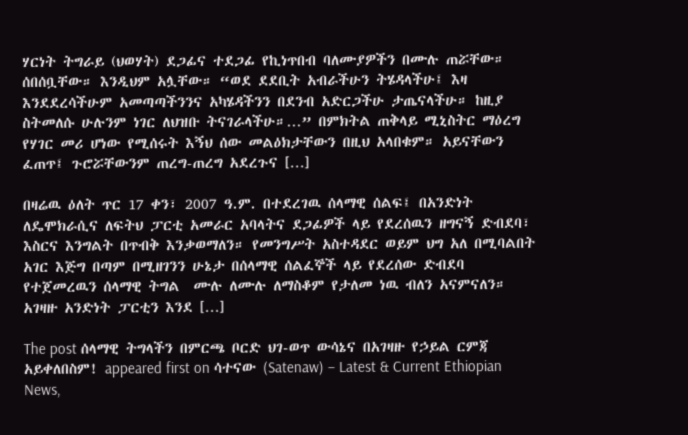ሃርነት ትግራይ (ህወሃት) ደጋፊና ተደጋፊ የኪነጥበብ ባለሙያዎችን በሙሉ ጠሯቸው። ሰበሰቧቸው። እንዲህም አሏቸው። “ወደ ደደቢት አብራችሁን ትሄዳላችሁ፤ እዛ እንደደረሳችሁም አመጣጣችንንና አካሄዳችንን በደንብ አድርጋችሁ ታጤናላችሁ። ከዚያ ስትመለሱ ሁሉንም ነገር ለህዝቡ ትናገራላችሁ።…” በምክትል ጠቅላይ ሚኒስትር ማዕረግ የሃገር መሪ ሆነው የሚሰሩት እኝህ ሰው መልዕክታቸውን በዚህ አላበቁም። አይናቸውን ፈጠጥ፤ ጉሮሯቸውንም ጠረግ-ጠረግ አደረጉና […]

በዛሬዉ ዕለት ጥር 17 ቀን፣ 2007 ዓ.ም. በተደረገዉ ሰላማዊ ሰልፍ፤ በአንድነት ለዴሞክራሲና ለፍትህ ፓርቲ አመራር አባላትና ደጋፊዎች ላይ የደረሰዉን ዘግናኝ ድብደባ፣ እስርና እንግልት በጥብቅ እንቃወማለን። የመንግሥት አስተዳደር ወይም ህግ አለ በሚባልበት አገር እጅግ በጣም በሚዘገንን ሁኔታ በሰላማዊ ሰልፈኞች ላይ የደረሰው ድብደባ የተጀመረዉን ሰላማዊ ትግል  ሙሉ ለሙሉ ለማስቆም የታለመ ነዉ ብለን አናምናለን። አገዛዙ አንድነት ፓርቲን እንደ […]

The post ሰላማዊ ትግላችን በምርጫ ቦርድ ህገ-ወጥ ውሳኔና በአገዛዙ የኃይል ርምጃ አይቀለበስም! appeared first on ሳተናው (Satenaw) – Latest & Current Ethiopian News,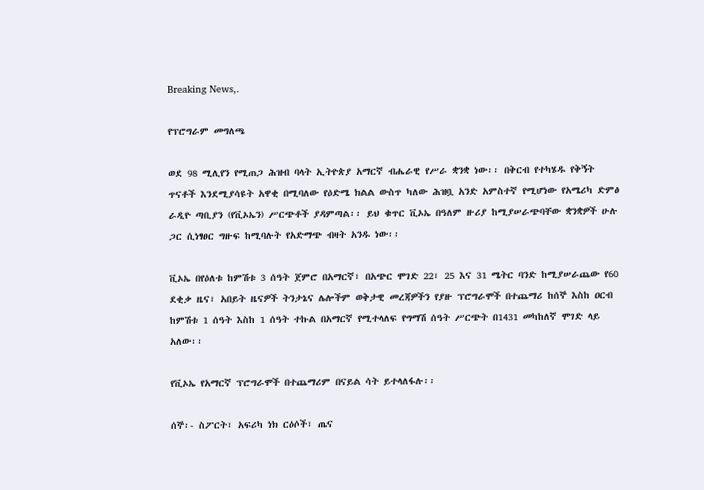Breaking News,.

የፕሮግራም መግለጫ

ወደ 98 ሚሊየን የሚጠጋ ሕዝብ ባላት ኢትዮጵያ አማርኛ ብሔራዊ የሥራ ቋንቋ ነው፡፡ በቅርብ የተካሄዱ የቅኝት ጥናቶች እንደሚያሳዩት አዋቂ በሚባለው የዕድሜ ክልል ውስጥ ካለው ሕዝቧ አንድ አምስተኛ የሚሆነው የአሜሪካ ድምፅ ራዲዮ ጣቢያን (የቪኦኤን) ሥርጭቶች ያዳምጣል፡፡ ይህ ቁጥር ቪኦኤ በዓለም ዙሪያ ከሚያሠራጭባቸው ቋንቋዎች ሁሉ ጋር ሲነፃፀር ግዙፍ ከሚባሉት የአድማጭ ብዛት አንዱ ነው፡፡

ቪኦኤ በየዕለቱ ከምሽቱ 3 ሰዓት ጀምሮ በአማርኛ፣ በአጭር ሞገድ 22፣ 25 እና 31 ሜትር ባንድ ከሚያሠራጨው የ60 ደቂቃ ዜና፣ አበይት ዜናዎች ትንታኔና ሌሎችም ወቅታዊ መረጃዎችን የያዙ ፕሮግራሞች በተጨማሪ ከሰኞ እስከ ዐርብ ከምሽቱ 1 ሰዓት እስከ 1 ሰዓት ተኩል በአማርኛ የሚተላለፍ የግማሽ ሰዓት ሥርጭት በ1431 መካከለኛ ሞገድ ላይ አለው፡፡

የቪኦኤ የአማርኛ ፕሮግራሞች በተጨማሪም በናይል ሳት ይተላለፋሉ፡፡

ሰኞ፡- ስፖርት፣ አፍሪካ ነክ ርዕሶች፣ ጤና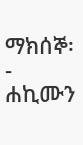ማክሰኞ፡- ሐኪሙን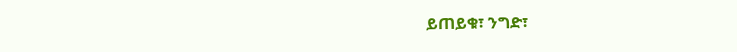ይጠይቁ፣ ንግድ፣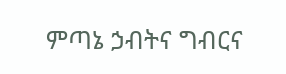ምጣኔ ኃብትና ግብርና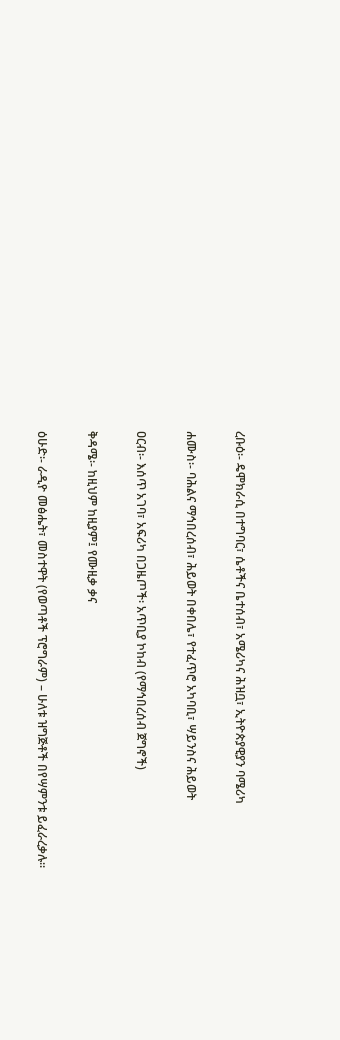ረቡዕ፡- ዴሞክራሲ በተግባር፣ ሴቶችና ቤተሰብ፣ አሜሪካና ሕዝቧ፣ ኢትዮጵያዊያን ባሜሪካ

ሐሙስ፡- ባሕልና ማኅበረሰብ፣ ሕይወት በቀበሌ፣ የተፈጥሮ አካባቢ፣ ሣይንስና ሕይወት

ዐርብ፡- እሰጥ አገባ፣ አፍሪካ በጋዜጦች፡ አጥቢያ ኮከብ (የማኅበረሰብ ጀግኖች)

ቅዳሜ፡- ከዚህም ከዚያም፤ የሙዚቃ ቃና

ዕሁድ፡- ራዲዮ መፅሔት፣ መስተዋት (የወጣቶች ፕሮግራም) – ሁለቱ ዝግጅቶች በየሣምንቱ ይፈራረቃሉ፡፡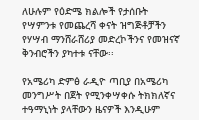ለሁሉም የዕድሜ ክልሎች የታሰቡት የሣምንቱ የመጨረሻ ቀናት ዝግጅቶቻችን የሃሣብ ማንሸራሸሪያ መድረኮችንና የመዝናኛ ቅንብሮችን ያካተቱ ናቸው፡፡

የአሜሪካ ድምፅ ራዲዮ ጣቢያ በአሜሪካ መንግሥት በጀት የሚንቀሣቀሱ ትክክለኛና ተዓማኒነት ያላቸውን ዜናዎች እንዲሁም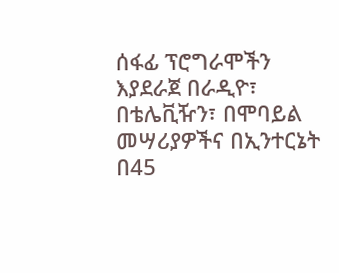ሰፋፊ ፕሮግራሞችን እያደራጀ በራዲዮ፣ በቴሌቪዥን፣ በሞባይል መሣሪያዎችና በኢንተርኔት በ45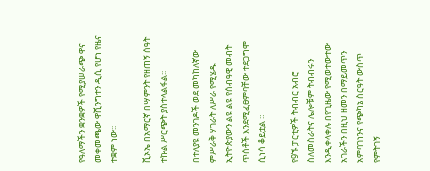የዓለማችን ቋንቋዎች የሚያሠራጭ ዋና መቀመጫው ዋሺንግተን ዲሲ የሆነ የዜና ተቋም ነው፡፡

ቪኦኤ በአማርኛ በሣምንት የዘጠኝ ሰዓት ተኩል ሥርጭት ያስተላልፋል፡፡

በተለያዩ መንገዶች ወደ መካከለኛው ምሥራቅ ሃገራት ለሥራ የሚሄዱ ኢትዮጵያውን ልዩ ልዩ የሰብዓዊ መብት ጥሰቶች እንደሚፈፀምባቸው ተደጋግሞ ሲነሳ ቆይቷል ።

የ9ኙ ፓርቲዎች ትብብር አብሮ ስለመስራትና ሌሎቹም ትብብሩን እንዲቀላቀሉ በየጊዜው የሚወተውተው አገራችን በዚህ ዘመን በማይመጥን አምባገነንና የጭካኔ ስርዓት ውስጥ የምትገኝ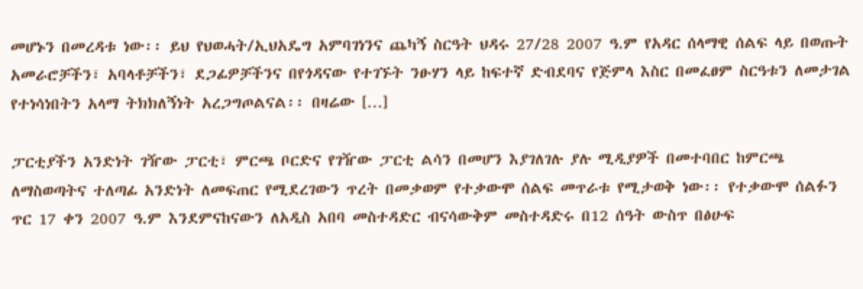መሆኑን በመረዳቱ ነው፡፡ ይህ የህወሓት/ኢህአዴግ አምባገነንና ጨካኝ ስርዓት ህዳሩ 27/28 2007 ዓ.ም የአዳር ሰላማዊ ሰልፍ ላይ በወጡት አመራሮቻችን፣ አባላቶቻችን፣ ደጋፊዎቻችንና በየጎዳናው የተገኙት ንፁሃን ላይ ከፍተኛ ድብደባና የጅምላ እስር በመፈፀም ስርዓቱን ለመታገል የተነሳነበትን አላማ ትክክለኝነት አረጋግጦልናል፡፡ በዛሬው […]

ፓርቲያችን አንድነት ገዥው ፓርቲ፣ ምርጫ ቦርድና የገዥው ፓርቲ ልሳን በመሆን እያገለገሉ ያሉ ሚዲያዎች በመተባበር ከምርጫ ለማስወጣትና ተለጣፊ አንድነት ለመፍጠር የሚደረገውን ጥረት በመቃወም የተቃውሞ ሰልፍ መጥራቱ የሚታወቅ ነው፡፡ የተቃውሞ ሰልፉን ጥር 17 ቀን 2007 ዓ.ም እንደምናከናውን ለአዲስ አበባ መስተዳድር ብናሳውቅም መስተዳድሩ በ12 ሰዓት ውስጥ በፅሁፍ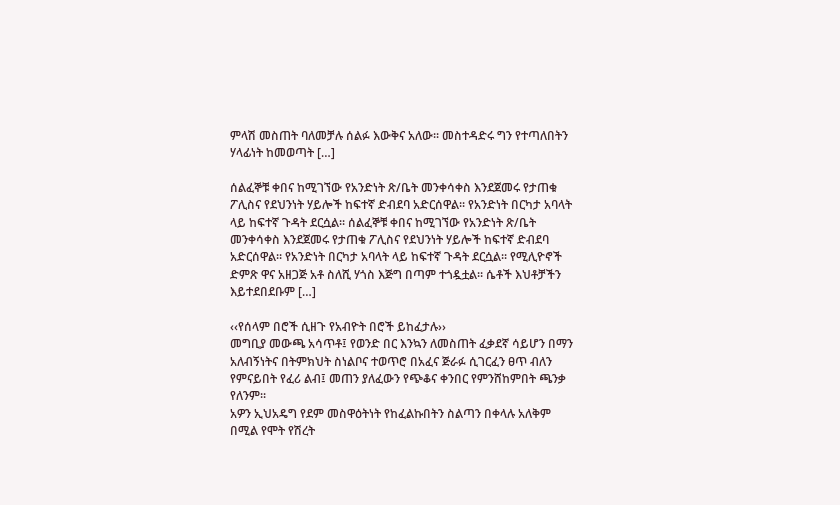ምላሽ መስጠት ባለመቻሉ ሰልፉ እውቅና አለው፡፡ መስተዳድሩ ግን የተጣለበትን ሃላፊነት ከመወጣት […]

ሰልፈኞቹ ቀበና ከሚገኘው የአንድነት ጽ/ቤት መንቀሳቀስ እንደጀመሩ የታጠቁ ፖሊስና የደህንነት ሃይሎች ከፍተኛ ድብደባ አድርሰዋል፡፡ የአንድነት በርካታ አባላት ላይ ከፍተኛ ጉዳት ደርሷል፡፡ ሰልፈኞቹ ቀበና ከሚገኘው የአንድነት ጽ/ቤት መንቀሳቀስ እንደጀመሩ የታጠቁ ፖሊስና የደህንነት ሃይሎች ከፍተኛ ድብደባ አድርሰዋል፡፡ የአንድነት በርካታ አባላት ላይ ከፍተኛ ጉዳት ደርሷል፡፡ የሚሊዮኖች ድምጽ ዋና አዘጋጅ አቶ ስለሺ ሃጎስ እጅግ በጣም ተጎዷቷል። ሴቶች እህቶቻችን እይተደበደቡም […]

‹‹የሰላም በሮች ሲዘጉ የአብዮት በሮች ይከፈታሉ››
መግቢያ መውጫ አሳጥቶ፤ የወንድ በር እንኳን ለመስጠት ፈቃደኛ ሳይሆን በማን አለብኝነትና በትምክህት ስነልቦና ተወጥሮ በአፈና ጅራፉ ሲገርፈን ፀጥ ብለን የምናይበት የፈሪ ልብ፤ መጠን ያለፈውን የጭቆና ቀንበር የምንሸከምበት ጫንቃ የለንም፡፡
አዎን ኢህአዴግ የደም መስዋዕትነት የከፈልኩበትን ስልጣን በቀላሉ አለቅም በሚል የሞት የሽረት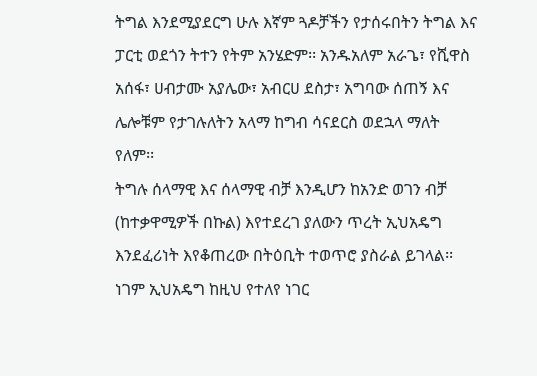ትግል እንደሚያደርግ ሁሉ እኛም ጓዶቻችን የታሰሩበትን ትግል እና ፓርቲ ወደጎን ትተን የትም አንሄድም፡፡ አንዱአለም አራጌ፣ የሺዋስ አሰፋ፣ ሀብታሙ አያሌው፣ አብርሀ ደስታ፣ አግባው ሰጠኝ እና ሌሎቹም የታገሉለትን አላማ ከግብ ሳናደርስ ወደኋላ ማለት የለም፡፡
ትግሉ ሰላማዊ እና ሰላማዊ ብቻ እንዲሆን ከአንድ ወገን ብቻ (ከተቃዋሚዎች በኩል) እየተደረገ ያለውን ጥረት ኢህአዴግ እንደፈሪነት እየቆጠረው በትዕቢት ተወጥሮ ያስራል ይገላል፡፡ ነገም ኢህአዴግ ከዚህ የተለየ ነገር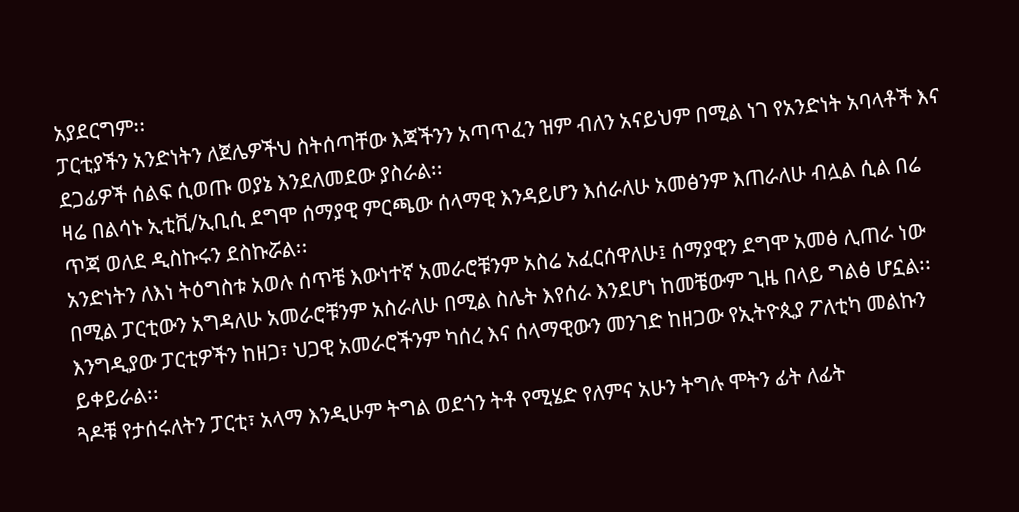አያደርግም፡፡
ፓርቲያችን አንድነትን ለጀሌዎችህ ስትሰጣቸው እጃችንን አጣጥፈን ዝም ብለን አናይህም በሚል ነገ የአንድነት አባላቶች እና ደጋፊዎች ሰልፍ ሲወጡ ወያኔ እንደለመደው ያስራል፡፡
ዛሬ በልሳኑ ኢቲቪ/ኢቢሲ ደግሞ ሰማያዊ ምርጫው ሰላማዊ እንዳይሆን እሰራለሁ አመፅንም እጠራለሁ ብሏል ሲል በሬ ጥጃ ወለደ ዲስኩሩን ደስኩሯል፡፡
አንድነትን ለእነ ትዕግስቱ አወሉ ሰጥቼ እውነተኛ አመራሮቹንም አስሬ አፈርሰዋለሁ፤ ሰማያዊን ደግሞ አመፅ ሊጠራ ነው በሚል ፓርቲውን አግዳለሁ አመራሮቹንም አስራለሁ በሚል ስሌት እየሰራ እንደሆነ ከመቼውም ጊዜ በላይ ግልፅ ሆኗል፡፡
እንግዲያው ፓርቲዎችን ከዘጋ፣ ህጋዊ አመራሮችንም ካሰረ እና ሰላማዊውን መንገድ ከዘጋው የኢትዮጲያ ፖለቲካ መልኩን ይቀይራል፡፡
ጓዶቹ የታሰሩለትን ፓርቲ፣ አላማ እንዲሁም ትግል ወደጎን ትቶ የሚሄድ የለምና አሁን ትግሉ ሞትን ፊት ለፊት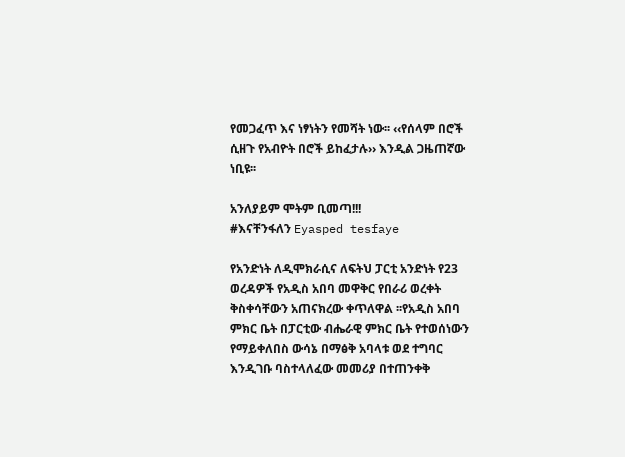የመጋፈጥ እና ነፃነትን የመሻት ነው፡፡ ‹‹የሰላም በሮች ሲዘጉ የአብዮት በሮች ይከፈታሉ›› እንዲል ጋዜጠኛው ነቢዩ፡፡

አንለያይም ሞትም ቢመጣ!!!
#እናቸንፋለን Eyasped tesfaye

የአንድነት ለዲሞክራሲና ለፍትህ ፓርቲ አንድነት የ23 ወረዳዎች የአዲስ አበባ መዋቅር የበራሪ ወረቀት ቅስቀሳቸውን አጠናክረው ቀጥለዋል ፡፡የአዲስ አበባ ምክር ቤት በፓርቲው ብሔራዊ ምክር ቤት የተወሰነውን የማይቀለበስ ውሳኔ በማፅቅ አባላቱ ወደ ተግባር እንዲገቡ ባስተላለፈው መመሪያ በተጠንቀቅ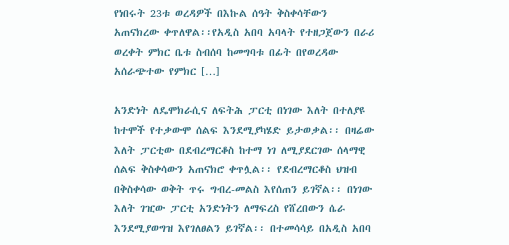የነበሩት 23ቱ ወረዳዎች በእኩል ሰዓት ቅስቀሳቸውን አጠናክረው ቀጥለዋል፡፡የአዲስ አበባ አባላት የተዘጋጀውን በራሪ ወረቀት ምክር ቤቱ ስብሰባ ከመግባቱ በፊት በየወረዳው አሰራጭተው የምክር […]

አንድነት ለዴሞክራሲና ለፍትሕ ፓርቲ በነገው እለት በተለያዩ ከተሞች የተቃውሞ ሰልፍ እንደሚያካሄድ ይታወቃል፡፡ በዛሬው እለት ፓርቲው በደብረማርቆስ ከተማ ነገ ለሚያደርገው ሰላማዊ ሰልፍ ቅስቀሳውን አጠናክሮ ቀጥሏል፡፡ የደብረማርቆስ ህዝብ በቅስቀሳው ወቅት ጥሩ ግብረ-መልስ እየሰጠን ይገኛል፡፡ በነገው እለት ገዢው ፓርቲ አንድነትን ለማፍረስ የሸረበውን ሴራ እንደሚያወግዝ እየገለፀልን ይገኛል፡፡ በተመሳሳይ በአዲስ አበባ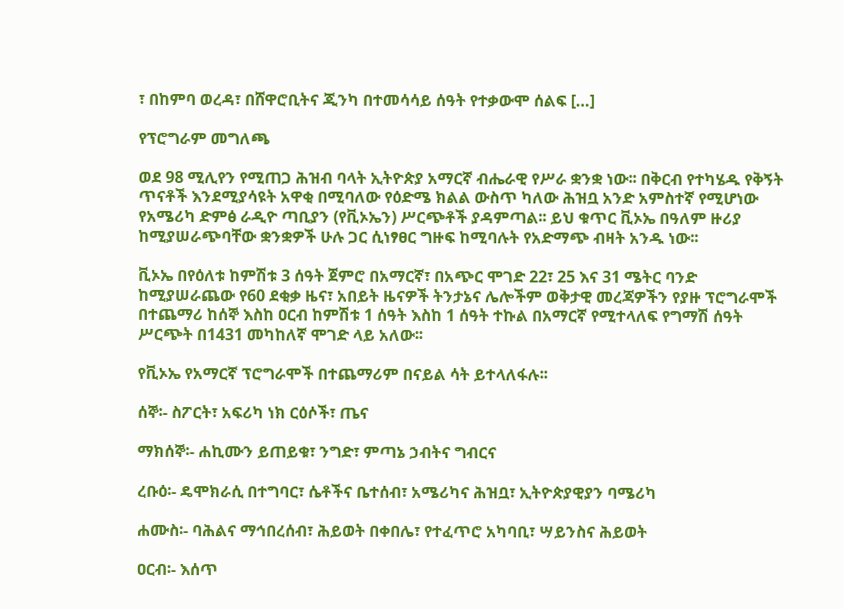፣ በከምባ ወረዳ፣ በሸዋሮቢትና ጂንካ በተመሳሳይ ሰዓት የተቃውሞ ሰልፍ […]

የፕሮግራም መግለጫ

ወደ 98 ሚሊየን የሚጠጋ ሕዝብ ባላት ኢትዮጵያ አማርኛ ብሔራዊ የሥራ ቋንቋ ነው፡፡ በቅርብ የተካሄዱ የቅኝት ጥናቶች እንደሚያሳዩት አዋቂ በሚባለው የዕድሜ ክልል ውስጥ ካለው ሕዝቧ አንድ አምስተኛ የሚሆነው የአሜሪካ ድምፅ ራዲዮ ጣቢያን (የቪኦኤን) ሥርጭቶች ያዳምጣል፡፡ ይህ ቁጥር ቪኦኤ በዓለም ዙሪያ ከሚያሠራጭባቸው ቋንቋዎች ሁሉ ጋር ሲነፃፀር ግዙፍ ከሚባሉት የአድማጭ ብዛት አንዱ ነው፡፡

ቪኦኤ በየዕለቱ ከምሽቱ 3 ሰዓት ጀምሮ በአማርኛ፣ በአጭር ሞገድ 22፣ 25 እና 31 ሜትር ባንድ ከሚያሠራጨው የ60 ደቂቃ ዜና፣ አበይት ዜናዎች ትንታኔና ሌሎችም ወቅታዊ መረጃዎችን የያዙ ፕሮግራሞች በተጨማሪ ከሰኞ እስከ ዐርብ ከምሽቱ 1 ሰዓት እስከ 1 ሰዓት ተኩል በአማርኛ የሚተላለፍ የግማሽ ሰዓት ሥርጭት በ1431 መካከለኛ ሞገድ ላይ አለው፡፡

የቪኦኤ የአማርኛ ፕሮግራሞች በተጨማሪም በናይል ሳት ይተላለፋሉ፡፡

ሰኞ፡- ስፖርት፣ አፍሪካ ነክ ርዕሶች፣ ጤና

ማክሰኞ፡- ሐኪሙን ይጠይቁ፣ ንግድ፣ ምጣኔ ኃብትና ግብርና

ረቡዕ፡- ዴሞክራሲ በተግባር፣ ሴቶችና ቤተሰብ፣ አሜሪካና ሕዝቧ፣ ኢትዮጵያዊያን ባሜሪካ

ሐሙስ፡- ባሕልና ማኅበረሰብ፣ ሕይወት በቀበሌ፣ የተፈጥሮ አካባቢ፣ ሣይንስና ሕይወት

ዐርብ፡- እሰጥ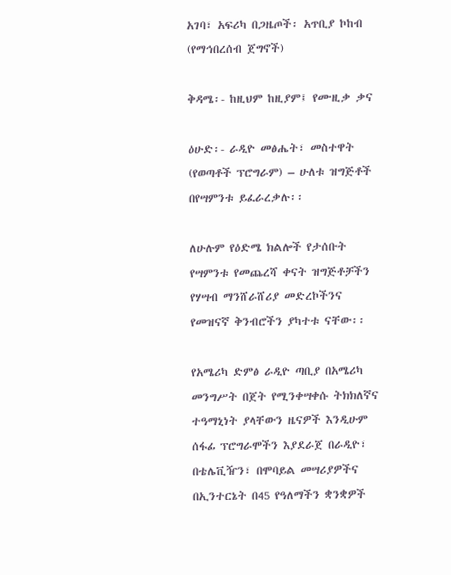አገባ፣ አፍሪካ በጋዜጦች፡ አጥቢያ ኮከብ (የማኅበረሰብ ጀግኖች)

ቅዳሜ፡- ከዚህም ከዚያም፤ የሙዚቃ ቃና

ዕሁድ፡- ራዲዮ መፅሔት፣ መስተዋት (የወጣቶች ፕሮግራም) – ሁለቱ ዝግጅቶች በየሣምንቱ ይፈራረቃሉ፡፡

ለሁሉም የዕድሜ ክልሎች የታሰቡት የሣምንቱ የመጨረሻ ቀናት ዝግጅቶቻችን የሃሣብ ማንሸራሸሪያ መድረኮችንና የመዝናኛ ቅንብሮችን ያካተቱ ናቸው፡፡

የአሜሪካ ድምፅ ራዲዮ ጣቢያ በአሜሪካ መንግሥት በጀት የሚንቀሣቀሱ ትክክለኛና ተዓማኒነት ያላቸውን ዜናዎች እንዲሁም ሰፋፊ ፕሮግራሞችን እያደራጀ በራዲዮ፣ በቴሌቪዥን፣ በሞባይል መሣሪያዎችና በኢንተርኔት በ45 የዓለማችን ቋንቋዎች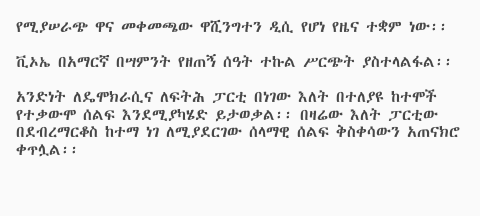የሚያሠራጭ ዋና መቀመጫው ዋሺንግተን ዲሲ የሆነ የዜና ተቋም ነው፡፡

ቪኦኤ በአማርኛ በሣምንት የዘጠኝ ሰዓት ተኩል ሥርጭት ያስተላልፋል፡፡

አንድነት ለዴሞክራሲና ለፍትሕ ፓርቲ በነገው እለት በተለያዩ ከተሞች የተቃውሞ ሰልፍ እንደሚያካሄድ ይታወቃል፡፡ በዛሬው እለት ፓርቲው በደብረማርቆስ ከተማ ነገ ለሚያደርገው ሰላማዊ ሰልፍ ቅስቀሳውን አጠናክሮ ቀጥሏል፡፡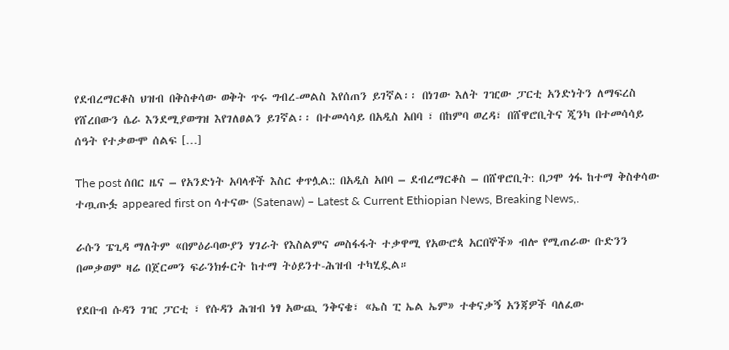የደብረማርቆስ ህዝብ በቅስቀሳው ወቅት ጥሩ ግብረ-መልስ እየሰጠን ይገኛል፡፡ በነገው እለት ገዢው ፓርቲ አንድነትን ለማፍረስ የሸረበውን ሴራ እንደሚያወግዝ እየገለፀልን ይገኛል፡፡ በተመሳሳይ በአዲስ አበባ ፣ በከምባ ወረዳ፣ በሸዋሮቢትና ጂንካ በተመሳሳይ ሰዓት የተቃውሞ ሰልፍ […]

The post ሰበር ዜና – የአንድነት አባላቶች እስር ቀጥሏል:: በአዲስ አበባ – ደብረማርቆስ – በሸዋሮቢት: በጋሞ ጎፋ ከተማ ቅስቀሳው ተጧጡፏ appeared first on ሳተናው (Satenaw) – Latest & Current Ethiopian News, Breaking News,.

ራሱን ፔጊዳ ማለትም «በምዕራባውያን ሃገራት የእስልምና መስፋፋት ተቃዋሚ የአውሮጳ አርበኞች» ብሎ የሚጠራው ቡድንን በመቃወም ዛሬ በጀርመን ፍራንክፉርት ከተማ ትዕይንተ-ሕዝብ ተካሂዷል።

የደቡብ ሱዳን ገዢ ፓርቲ ፣ የሱዳን ሕዝብ ነፃ አውጪ ንቅናቄ፣ «ኤስ ፒ ኤል ኤም» ተቀናቃኝ አንጃዎች ባለፈው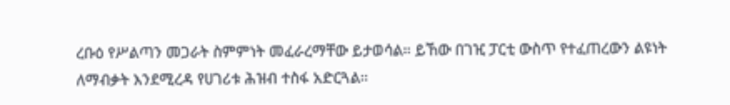ረቡዕ የሥልጣን መጋራት ስምምነት መፈራረማቸው ይታወሳል። ይኸው በገዢ ፓርቲ ውስጥ የተፈጠረውን ልዩነት ለማብቃት እንደሚረዳ የሀገሪቱ ሕዝብ ተስፋ አድርጓል።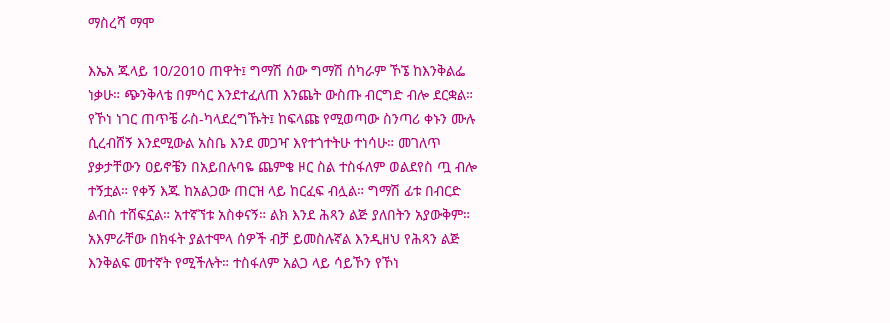ማስረሻ ማሞ

እኤአ ጁላይ 10/2010 ጠዋት፤ ግማሽ ሰው ግማሽ ሰካራም ኾኜ ከእንቅልፌ ነቃሁ። ጭንቅላቴ በምሳር እንደተፈለጠ እንጨት ውስጡ ብርግድ ብሎ ደርቋል። የኾነ ነገር ጠጥቼ ራስ-ካላደረግኹት፤ ከፍላጩ የሚወጣው ስንጣሪ ቀኑን ሙሉ ሲረብሸኝ እንደሚውል አስቤ እንደ መጋዣ እየተጎተትሁ ተነሳሁ። መገለጥ ያቃታቸውን ዐይኖቼን በአይበሉባዬ ጨምቄ ዞር ስል ተስፋለም ወልደየስ ጧ ብሎ ተኝቷል። የቀኝ እጁ ከአልጋው ጠርዝ ላይ ከርፈፍ ብሏል። ግማሽ ፊቱ በብርድ ልብስ ተሸፍኗል። አተኛኘቱ አስቀናኝ። ልክ እንደ ሕጻን ልጅ ያለበትን አያውቅም። አእምራቸው በክፋት ያልተሞላ ሰዎች ብቻ ይመስሉኛል እንዲዘህ የሕጻን ልጅ እንቅልፍ መተኛት የሚችሉት። ተስፋለም አልጋ ላይ ሳይኾን የኾነ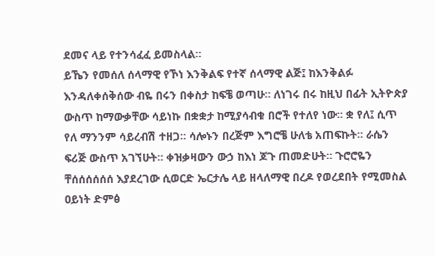ደመና ላይ የተንሳፈፈ ይመስላል።
ይኼን የመሰለ ሰላማዊ የኾነ እንቅልፍ የተኛ ሰላማዊ ልጅ፤ ከእንቅልፉ እንዳለቀሰቅሰው ብዬ በሩን በቀስታ ከፍቼ ወጣሁ። ለነገሩ በሩ ከዚህ በፊት ኢትዮጵያ ውስጥ ከማውቃቸው ሳይነኩ በቋቋታ ከሚያሳብቁ በሮች የተለየ ነው። ቋ የለ፤ ሲጥ የለ ማንንም ሳይረብሽ ተዘጋ። ሳሎኑን በረጅም እግሮቼ ሁለቴ አጠፍኩት። ራሴን ፍሪጅ ውስጥ አገኘሁት። ቀዝቃዛውን ውኃ ከእነ ጆጉ ጠመድሁት። ጉሮሮዬን ቸሰሰሰሰሰሰ እያደረገው ሲወርድ ኤርታሌ ላይ ዘላለማዊ በረዶ የወረደበት የሚመስል ዐይነት ድምፅ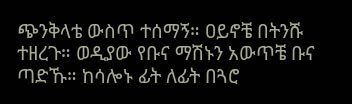ጭንቅላቴ ውስጥ ተሰማኝ። ዐይኖቼ በትንሹ ተዘረጉ። ወዲያው የቡና ማሽኑን አውጥቼ ቡና ጣድኹ። ከሳሎኑ ፊት ለፊት በጓሮ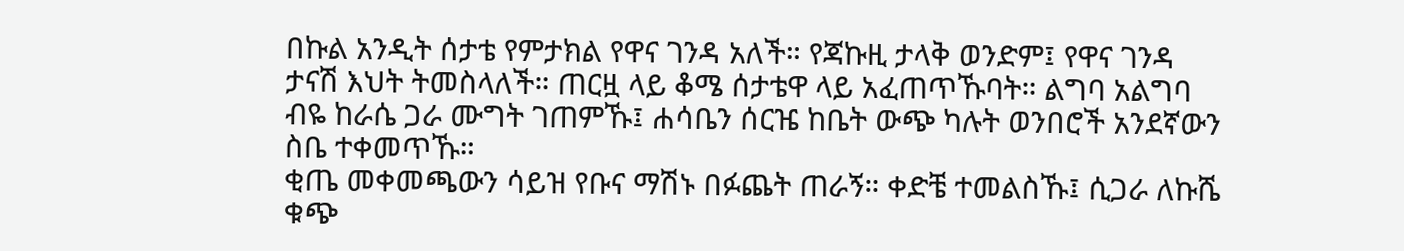በኩል አንዲት ሰታቴ የምታክል የዋና ገንዳ አለች። የጃኩዚ ታላቅ ወንድም፤ የዋና ገንዳ ታናሽ እህት ትመስላለች። ጠርዟ ላይ ቆሜ ሰታቴዋ ላይ አፈጠጥኹባት። ልግባ አልግባ ብዬ ከራሴ ጋራ ሙግት ገጠምኹ፤ ሐሳቤን ሰርዤ ከቤት ውጭ ካሉት ወንበሮች አንደኛውን ስቤ ተቀመጥኹ።
ቂጤ መቀመጫውን ሳይዝ የቡና ማሽኑ በፉጨት ጠራኝ። ቀድቼ ተመልስኹ፤ ሲጋራ ለኩሼ ቁጭ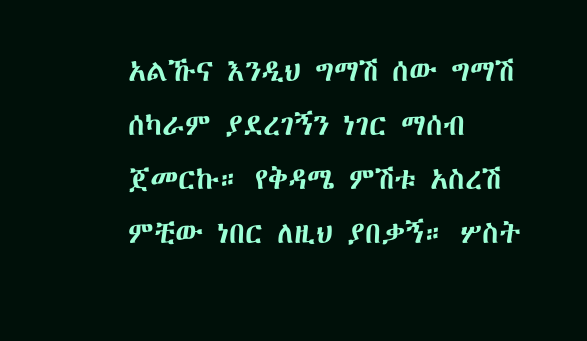አልኹና እንዲህ ግማሽ ሰው ግማሽ ሰካራም ያደረገኝን ነገር ማሰብ ጀመርኩ። የቅዳሜ ምሽቱ አስረሽ ምቺው ነበር ለዚህ ያበቃኝ። ሦስት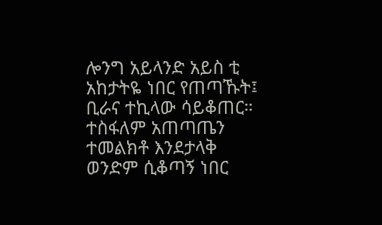ሎንግ አይላንድ አይስ ቲ አከታትዬ ነበር የጠጣኹት፤ ቢራና ተኪላው ሳይቆጠር። ተስፋለም አጠጣጤን ተመልክቶ እንደታላቅ ወንድም ሲቆጣኝ ነበር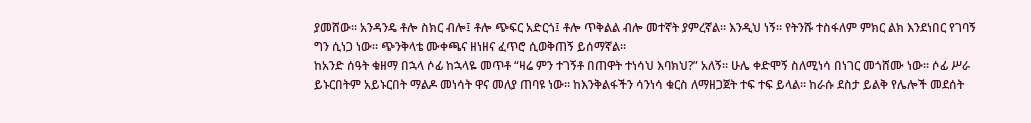ያመሸው። አንዳንዴ ቶሎ ስክር ብሎ፤ ቶሎ ጭፍር አድርጎ፤ ቶሎ ጥቅልል ብሎ መተኛት ያምረኛል። እንዲህ ነኝ። የትንሹ ተስፋለም ምክር ልክ እንደነበር የገባኝ ግን ሲነጋ ነው። ጭንቅላቴ ሙቀጫና ዘነዘና ፈጥሮ ሲወቅጠኝ ይሰማኛል።
ከአንድ ሰዓት ቁዘማ በኋላ ሶፊ ከኋላዬ መጥቶ “ዛሬ ምን ተገኝቶ በጠዋት ተነሳህ እባክህ?” አለኝ። ሁሌ ቀድሞኝ ስለሚነሳ በነገር መጎሸሙ ነው። ሶፊ ሥራ ይኑርበትም አይኑርበት ማልዶ መነሳት ዋና መለያ ጠባዩ ነው። ከእንቅልፋችን ሳንነሳ ቁርስ ለማዘጋጀት ተፍ ተፍ ይላል። ከራሱ ደስታ ይልቅ የሌሎች መደሰት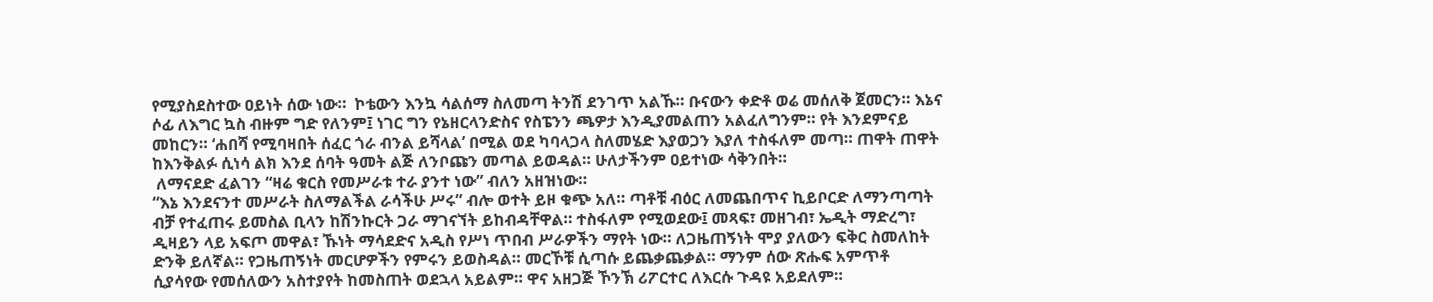የሚያስደስተው ዐይነት ሰው ነው።  ኮቴውን እንኳ ሳልሰማ ስለመጣ ትንሽ ደንገጥ አልኹ። ቡናውን ቀድቶ ወሬ መሰለቅ ጀመርን። እኔና ሶፊ ለእግር ኳስ ብዙም ግድ የለንም፤ ነገር ግን የኔዘርላንድስና የስፔንን ጫዎታ እንዲያመልጠን አልፈለግንም። የት እንደምናይ መከርን። ‘ሐበሻ የሚባዛበት ሰፈር ጎራ ብንል ይሻላል’ በሚል ወደ ካባላጋላ ስለመሄድ እያወጋን እያለ ተስፋለም መጣ። ጠዋት ጠዋት ከእንቅልፉ ሲነሳ ልክ እንደ ሰባት ዓመት ልጅ ለንቦጩን መጣል ይወዳል። ሁለታችንም ዐይተነው ሳቅንበት።
 ለማናደድ ፈልገን “ዛሬ ቁርስ የመሥራቱ ተራ ያንተ ነው” ብለን አዘዝነው።
“እኔ እንደናንተ መሥራት ስለማልችል ራሳችሁ ሥሩ” ብሎ ወተት ይዞ ቁጭ አለ። ጣቶቹ ብዕር ለመጨበጥና ኪይቦርድ ለማንጣጣት ብቻ የተፈጠሩ ይመስል ቢላን ከሽንኩርት ጋራ ማገናኘት ይከብዳቸዋል። ተስፋለም የሚወደው፤ መጻፍ፣ መዘገብ፣ ኤዲት ማድረግ፣ ዲዛይን ላይ አፍጦ መዋል፣ ኹነት ማሳደድና አዲስ የሥነ ጥበብ ሥራዎችን ማየት ነው። ለጋዜጠኝነት ሞያ ያለውን ፍቅር ስመለከት ድንቅ ይለኛል። የጋዜጠኝነት መርሆዎችን የምሩን ይወስዳል። መርኾቹ ሲጣሱ ይጨቃጨቃል። ማንም ሰው ጽሑፍ አምጥቶ ሲያሳየው የመሰለውን አስተያየት ከመስጠት ወደኋላ አይልም። ዋና አዘጋጅ ኾንኽ ሪፖርተር ለእርሱ ጉዳዩ አይደለም።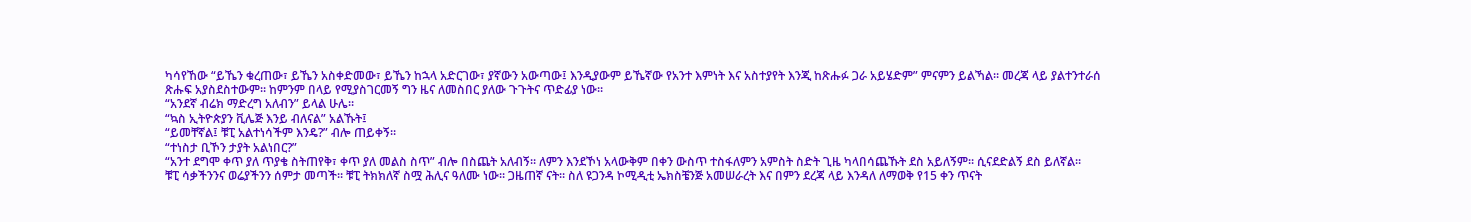ካሳየኸው “ይኼን ቁረጠው፣ ይኼን አስቀድመው፣ ይኼን ከኋላ አድርገው፣ ያኛውን አውጣው፤ እንዲያውም ይኼኛው የአንተ እምነት እና አስተያየት እንጂ ከጽሑፉ ጋራ አይሄድም” ምናምን ይልኻል። መረጃ ላይ ያልተንተራሰ ጽሑፍ አያስደስተውም። ከምንም በላይ የሚያስገርመኝ ግን ዜና ለመስበር ያለው ጉጉትና ጥድፊያ ነው።
“አንደኛ ብሬክ ማድረግ አለብን” ይላል ሁሌ።
“ኳስ ኢትዮጵያን ቪሌጅ እንይ ብለናል” አልኹት፤
“ይመቸኛል፤ ቹፒ አልተነሳችም እንዴ?” ብሎ ጠይቀኝ።
“ተነስታ ቢኾን ታያት አልነበር?”
“አንተ ደግሞ ቀጥ ያለ ጥያቄ ስትጠየቅ፣ ቀጥ ያለ መልስ ስጥ” ብሎ በስጨት አለብኝ። ለምን እንደኾነ አላውቅም በቀን ውስጥ ተስፋለምን አምስት ስድት ጊዜ ካላበሳጨኹት ደስ አይለኝም። ሲናደድልኝ ደስ ይለኛል።
ቹፒ ሳቃችንንና ወሬያችንን ሰምታ መጣች። ቹፒ ትክክለኛ ስሟ ሕሊና ዓለሙ ነው። ጋዜጠኛ ናት። ስለ ዩጋንዳ ኮሚዲቲ ኤክስቼንጅ አመሠራረት እና በምን ደረጃ ላይ እንዳለ ለማወቅ የ15 ቀን ጥናት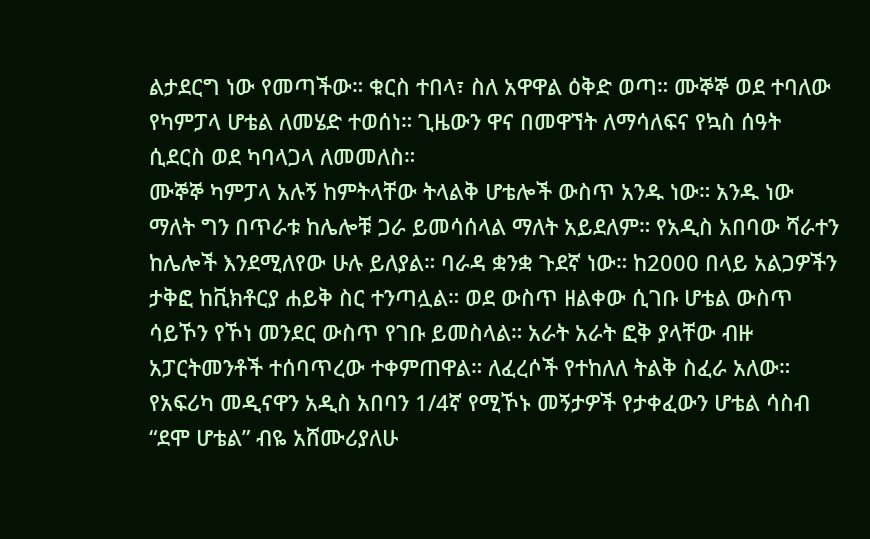ልታደርግ ነው የመጣችው። ቁርስ ተበላ፣ ስለ አዋዋል ዕቅድ ወጣ። ሙኞኞ ወደ ተባለው የካምፓላ ሆቴል ለመሄድ ተወሰነ። ጊዜውን ዋና በመዋኘት ለማሳለፍና የኳስ ሰዓት ሲደርስ ወደ ካባላጋላ ለመመለስ።
ሙኞኞ ካምፓላ አሉኝ ከምትላቸው ትላልቅ ሆቴሎች ውስጥ አንዱ ነው። አንዱ ነው ማለት ግን በጥራቱ ከሌሎቹ ጋራ ይመሳሰላል ማለት አይደለም። የአዲስ አበባው ሻራተን ከሌሎች እንደሚለየው ሁሉ ይለያል። ባራዳ ቋንቋ ጉደኛ ነው። ከ2000 በላይ አልጋዎችን ታቅፎ ከቪክቶርያ ሐይቅ ስር ተንጣሏል። ወደ ውስጥ ዘልቀው ሲገቡ ሆቴል ውስጥ ሳይኾን የኾነ መንደር ውስጥ የገቡ ይመስላል። አራት አራት ፎቅ ያላቸው ብዙ አፓርትመንቶች ተሰባጥረው ተቀምጠዋል። ለፈረሶች የተከለለ ትልቅ ስፈራ አለው። የአፍሪካ መዲናዋን አዲስ አበባን 1/4ኛ የሚኾኑ መኝታዎች የታቀፈውን ሆቴል ሳስብ “ደሞ ሆቴል” ብዬ አሸሙሪያለሁ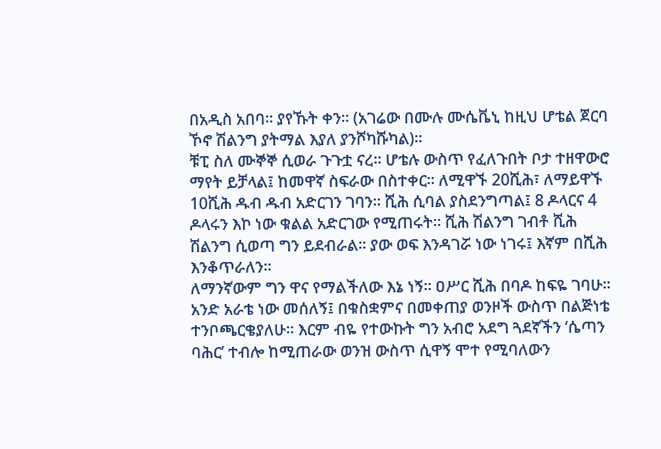በአዲስ አበባ። ያየኹት ቀን። (አገሬው በሙሉ ሙሴቬኒ ከዚህ ሆቴል ጀርባ ኾኖ ሽልንግ ያትማል እያለ ያንሾካሹካል)።
ቹፒ ስለ ሙኞኞ ሲወራ ጉጉቷ ናረ። ሆቴሉ ውስጥ የፈለጉበት ቦታ ተዘዋውሮ ማየት ይቻላል፤ ከመዋኛ ስፍራው በስተቀር። ለሚዋኙ 20ሺሕ፣ ለማይዋኙ 10ሺሕ ዱብ ዱብ አድርገን ገባን። ሺሕ ሲባል ያስደንግጣል፤ 8 ዶላርና 4 ዶላሩን እኮ ነው ቁልል አድርገው የሚጠሩት። ሺሕ ሽልንግ ገብቶ ሺሕ ሽልንግ ሲወጣ ግን ይደብራል። ያው ወፍ እንዳገሯ ነው ነገሩ፤ እኛም በሺሕ እንቆጥራለን።
ለማንኛውም ግን ዋና የማልችለው እኔ ነኝ። ዐሥር ሺሕ በባዶ ከፍዬ ገባሁ። አንድ አራቴ ነው መሰለኝ፤ በቁስቋምና በመቀጠያ ወንዞች ውስጥ በልጅነቴ ተንቦጫርቄያለሁ። እርም ብዬ የተውኩት ግን አብሮ አደግ ጓደኛችን ‘ሴጣን ባሕር’ ተብሎ ከሚጠራው ወንዝ ውስጥ ሲዋኝ ሞተ የሚባለውን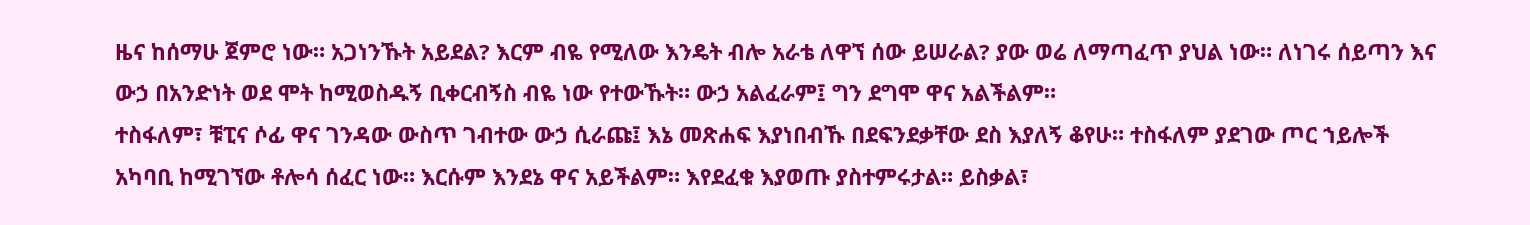ዜና ከሰማሁ ጀምሮ ነው። አጋነንኹት አይደል? እርም ብዬ የሚለው እንዴት ብሎ አራቴ ለዋኘ ሰው ይሠራል? ያው ወሬ ለማጣፈጥ ያህል ነው። ለነገሩ ሰይጣን እና ውኃ በአንድነት ወደ ሞት ከሚወስዱኝ ቢቀርብኝስ ብዬ ነው የተውኹት። ውኃ አልፈራም፤ ግን ደግሞ ዋና አልችልም።
ተስፋለም፣ ቹፒና ሶፊ ዋና ገንዳው ውስጥ ገብተው ውኃ ሲራጩ፤ እኔ መጽሐፍ እያነበብኹ በደፍንደቃቸው ደስ እያለኝ ቆየሁ። ተስፋለም ያደገው ጦር ኀይሎች አካባቢ ከሚገኘው ቶሎሳ ሰፈር ነው። እርሱም እንደኔ ዋና አይችልም። እየደፈቁ እያወጡ ያስተምሩታል። ይስቃል፣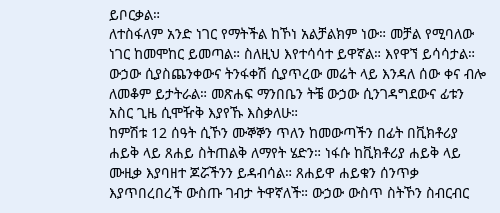ይቦርቃል።
ለተስፋለም አንድ ነገር የማትችል ከኾነ አልቻልክም ነው። መቻል የሚባለው ነገር ከመሞከር ይመጣል። ስለዚህ እየተሳሳተ ይዋኛል። እየዋኘ ይሳሳታል። ውኃው ሲያስጨንቀውና ትንፋቀሽ ሲያጥረው መሬት ላይ እንዳለ ሰው ቀና ብሎ ለመቆም ይታትራል። መጽሐፍ ማንበቤን ትቼ ውኃው ሲንገዳግደውና ፊቱን አስር ጊዜ ሲሞዥቅ እያየኹ እስቃለሁ።
ከምሽቱ 12 ሰዓት ሲኾን ሙኞኞን ጥለን ከመውጣችን በፊት በቪክቶሪያ ሐይቅ ላይ ጸሐይ ስትጠልቅ ለማየት ሄድን። ነፋሱ ከቪክቶሪያ ሐይቅ ላይ ሙዚቃ እያባዘተ ጆሯችንን ይዳብሳል። ጸሐይዋ ሐይቁን ሰንጥቃ እያጥበረበረች ውስጡ ገብታ ትዋኛለች። ውኃው ውስጥ ስትኾን ስብርብር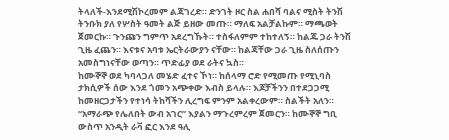ትላለች-እንደሚሽኮረመም ልጃገረድ። ድንገት ዞር ስል ሐበሻ ባልና ሚስት ትንሽ ትንቡክ ያለ የሦስት ዓመት ልጅ ይዘው መጡ። ማለፍ አልቻልኩም። ማጫወት ጀመርኩ። ጉንጩን ግምጥ አደረግኹት። ተስፋለምም ተከተለኝ። ከልጁ ጋራ ትንሽ ጊዜ ፈጨን። እናቱና አባቱ ኤርትራውያን ናቸው። ከልጃቸው ጋራ ጊዜ ስለሰጡን አመስግነናቸው ወጣን። ጥድፊያ ወደ ራትና ኳስ።
ከሙኞኞ ወደ ካባላጋለ መሄድ ፈተና ኾነ። ከሰላማ ሮድ የሚመጡ የሚኒባስ ታክሲዎች ሰው እንደ ጎመን አጭቀው እብስ ይላሉ። እጆቻችንን በተደጋጋሚ ከመዘርጋታችን የተነሳ ትከሻችን ሊረግፍ ምንም አልቀረውም። ስልችት አለን። “አማራጭ የሌለበት ውብ አገር” እያልን ማጉረምረም ጀመርን። ከሙኞኞ ግቢ ውስጥ አንዲት ራቫ ፎር እንደ ዓሊ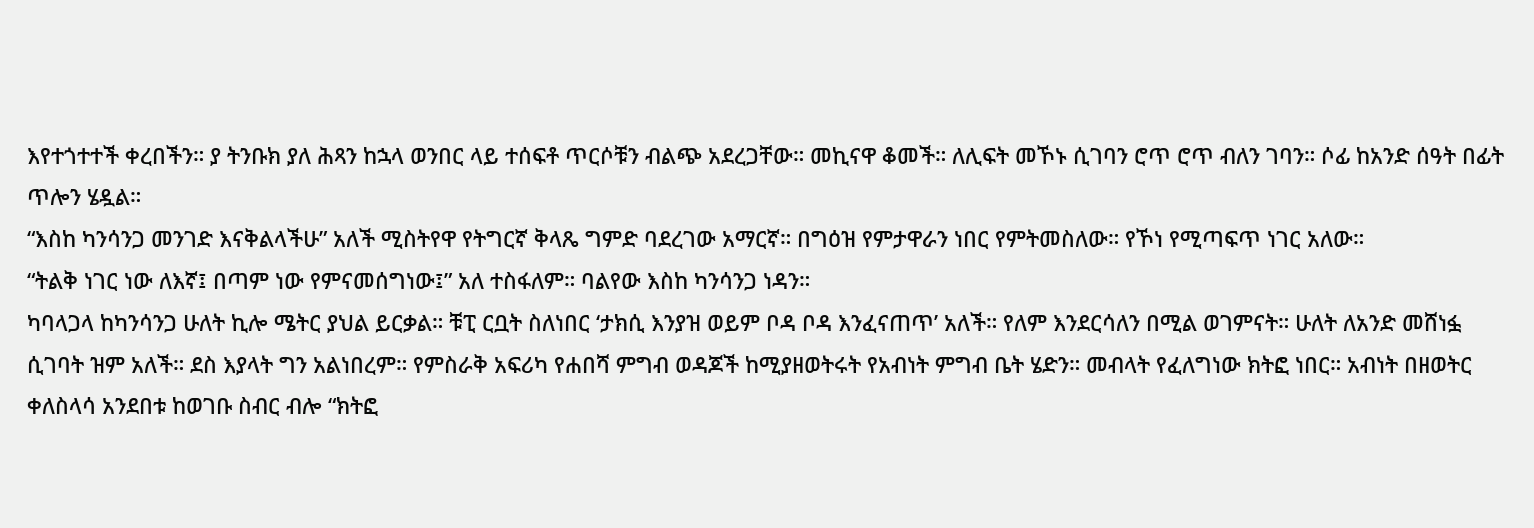እየተጎተተች ቀረበችን። ያ ትንቡክ ያለ ሕጻን ከኋላ ወንበር ላይ ተሰፍቶ ጥርሶቹን ብልጭ አደረጋቸው። መኪናዋ ቆመች። ለሊፍት መኾኑ ሲገባን ሮጥ ሮጥ ብለን ገባን። ሶፊ ከአንድ ሰዓት በፊት ጥሎን ሄዷል።
“እስከ ካንሳንጋ መንገድ እናቅልላችሁ” አለች ሚስትየዋ የትግርኛ ቅላጼ ግምድ ባደረገው አማርኛ። በግዕዝ የምታዋራን ነበር የምትመስለው። የኾነ የሚጣፍጥ ነገር አለው።
“ትልቅ ነገር ነው ለእኛ፤ በጣም ነው የምናመሰግነው፤” አለ ተስፋለም። ባልየው እስከ ካንሳንጋ ነዳን።
ካባላጋላ ከካንሳንጋ ሁለት ኪሎ ሜትር ያህል ይርቃል። ቹፒ ርቧት ስለነበር ‘ታክሲ እንያዝ ወይም ቦዳ ቦዳ እንፈናጠጥ’ አለች። የለም እንደርሳለን በሚል ወገምናት። ሁለት ለአንድ መሸነፏ ሲገባት ዝም አለች። ደስ እያላት ግን አልነበረም። የምስራቅ አፍሪካ የሐበሻ ምግብ ወዳጆች ከሚያዘወትሩት የአብነት ምግብ ቤት ሄድን። መብላት የፈለግነው ክትፎ ነበር። አብነት በዘወትር ቀለስላሳ አንደበቱ ከወገቡ ስብር ብሎ “ክትፎ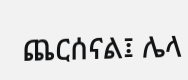ጨርሰናል፤ ሌላ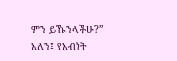ምን ይኹንላችሁ?” አለን፤ የአብነት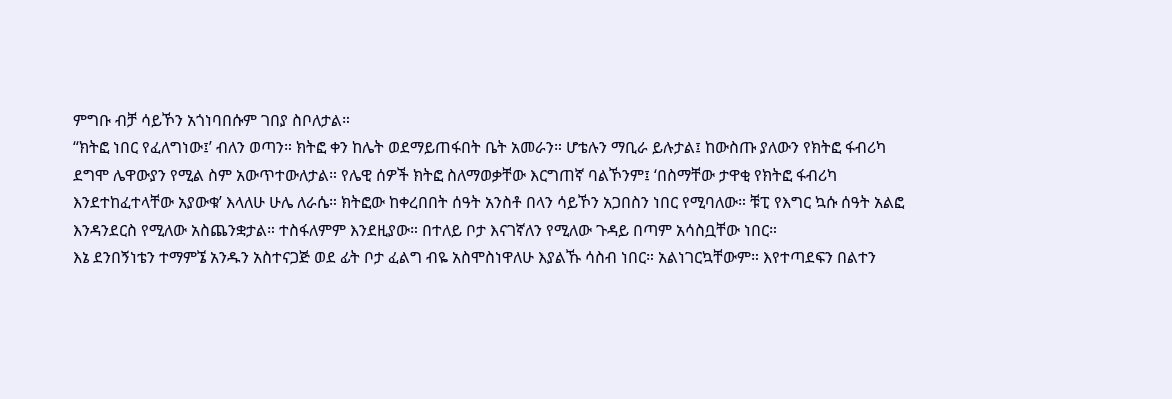ምግቡ ብቻ ሳይኾን አጎነባበሱም ገበያ ስቦለታል።
“ክትፎ ነበር የፈለግነው፤’ ብለን ወጣን። ክትፎ ቀን ከሌት ወደማይጠፋበት ቤት አመራን። ሆቴሉን ማቢራ ይሉታል፤ ከውስጡ ያለውን የክትፎ ፋብሪካ ደግሞ ሌዋውያን የሚል ስም አውጥተውለታል። የሌዊ ሰዎች ክትፎ ስለማወቃቸው እርግጠኛ ባልኾንም፤ ‘በስማቸው ታዋቂ የክትፎ ፋብሪካ እንደተከፈተላቸው አያውቁ’ እላለሁ ሁሌ ለራሴ። ክትፎው ከቀረበበት ሰዓት አንስቶ በላን ሳይኾን አጋበስን ነበር የሚባለው። ቹፒ የእግር ኳሱ ሰዓት አልፎ እንዳንደርስ የሚለው አስጨንቋታል። ተስፋለምም እንደዚያው። በተለይ ቦታ እናገኛለን የሚለው ጉዳይ በጣም አሳስቧቸው ነበር።
እኔ ደንበኝነቴን ተማምኜ አንዱን አስተናጋጅ ወደ ፊት ቦታ ፈልግ ብዬ አስሞስነዋለሁ እያልኹ ሳስብ ነበር። አልነገርኳቸውም። እየተጣደፍን በልተን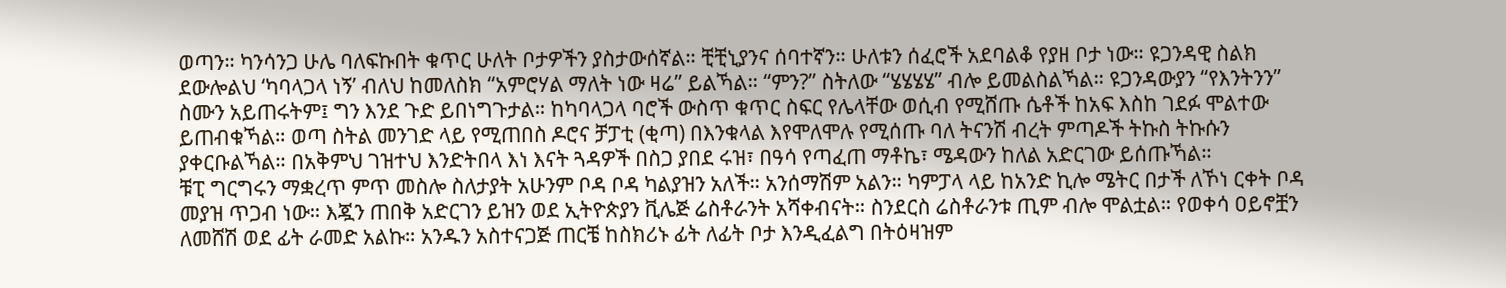ወጣን። ካንሳንጋ ሁሌ ባለፍኩበት ቁጥር ሁለት ቦታዎችን ያስታውሰኛል። ቺቺኒያንና ሰባተኛን። ሁለቱን ሰፈሮች አደባልቆ የያዘ ቦታ ነው። ዩጋንዳዊ ስልክ ደውሎልህ ‘ካባላጋላ ነኝ’ ብለህ ከመለስክ “አምሮሃል ማለት ነው ዛሬ” ይልኻል። “ምን?” ስትለው “ሄሄሄሄ” ብሎ ይመልስልኻል። ዩጋንዳውያን “የእንትንን” ስሙን አይጠሩትም፤ ግን እንደ ጉድ ይበነግጉታል። ከካባላጋላ ባሮች ውስጥ ቁጥር ስፍር የሌላቸው ወሲብ የሚሸጡ ሴቶች ከአፍ እስከ ገደፉ ሞልተው ይጠብቁኻል። ወጣ ስትል መንገድ ላይ የሚጠበስ ዶሮና ቻፓቲ (ቂጣ) በእንቁላል እየሞለሞሉ የሚሰጡ ባለ ትናንሽ ብረት ምጣዶች ትኩስ ትኩሱን ያቀርቡልኻል። በአቅምህ ገዝተህ እንድትበላ እነ እናት ጓዳዎች በስጋ ያበደ ሩዝ፣ በዓሳ የጣፈጠ ማቶኬ፣ ሜዳውን ከለል አድርገው ይሰጡኻል።
ቹፒ ግርግሩን ማቋረጥ ምጥ መስሎ ስለታያት አሁንም ቦዳ ቦዳ ካልያዝን አለች። አንሰማሽም አልን። ካምፓላ ላይ ከአንድ ኪሎ ሜትር በታች ለኾነ ርቀት ቦዳ መያዝ ጥጋብ ነው። እጇን ጠበቅ አድርገን ይዝን ወደ ኢትዮጵያን ቪሌጅ ሬስቶራንት አሻቀብናት። ስንደርስ ሬስቶራንቱ ጢም ብሎ ሞልቷል። የወቀሳ ዐይኖቿን ለመሸሽ ወደ ፊት ራመድ አልኩ። አንዱን አስተናጋጅ ጠርቼ ከስክሪኑ ፊት ለፊት ቦታ እንዲፈልግ በትዕዛዝም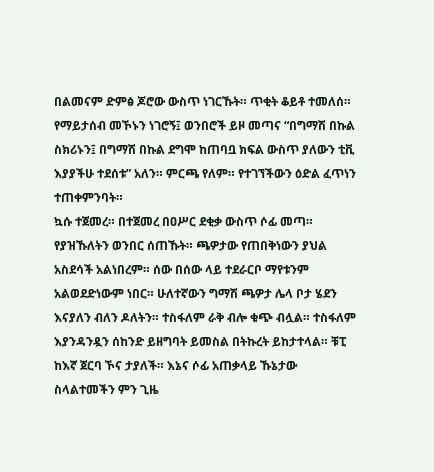በልመናም ድምፅ ጆሮው ውስጥ ነገርኹት። ጥቂት ቆይቶ ተመለሰ። የማይታሰብ መኾኑን ነገሮኝ፤ ወንበሮች ይዞ መጣና “በግማሽ በኩል ስክሪኑን፤ በግማሽ በኩል ደግሞ ከጠባቧ ክፍል ውስጥ ያለውን ቲቪ እያያችሁ ተደሰቱ” አለን። ምርጫ የለም። የተገኘችውን ዕድል ፈጥነን ተጠቀምንባት።
ኳሱ ተጀመረ። በተጀመረ በዐሥር ደቂቃ ውስጥ ሶፊ መጣ። የያዝኹለትን ወንበር ሰጠኹት። ጫዎታው የጠበቅነውን ያህል አስደሳች አልነበረም። ሰው በሰው ላይ ተደራርቦ ማየቱንም አልወደድነውም ነበር። ሁለተኛውን ግማሽ ጫዎታ ሌላ ቦታ ሄደን እናያለን ብለን ዶለትን። ተስፋለም ራቅ ብሎ ቁጭ ብሏል። ተስፋለም እያንዳንዷን ሰከንድ ይዘግባት ይመስል በትኩረት ይከታተላል። ቹፒ ከእኛ ጀርባ ኾና ታያለች። እኔና ሶፊ አጠቃላይ ኹኔታው ስላልተመችን ምን ጊዜ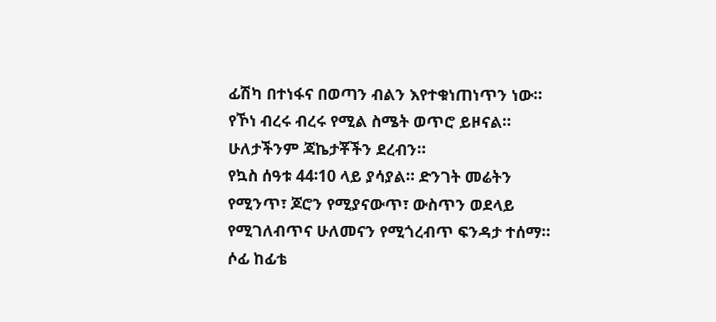ፊሽካ በተነፋና በወጣን ብልን እየተቁነጠነጥን ነው። የኾነ ብረሩ ብረሩ የሚል ስሜት ወጥሮ ይዞናል። ሁለታችንም ጃኬታቾችን ደረብን።
የኳስ ሰዓቱ 44፡10 ላይ ያሳያል። ድንገት መሬትን የሚንጥ፣ ጆሮን የሚያናውጥ፣ ውስጥን ወደላይ የሚገለብጥና ሁለመናን የሚጎረብጥ ፍንዳታ ተሰማ። ሶፊ ከፊቴ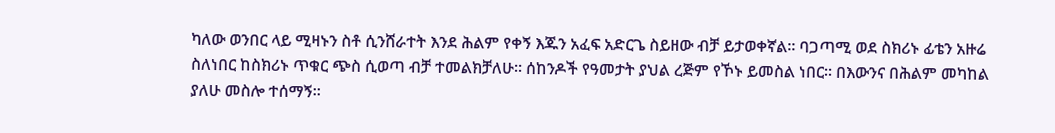ካለው ወንበር ላይ ሚዛኑን ስቶ ሲንሸራተት እንደ ሕልም የቀኝ እጁን አፈፍ አድርጌ ስይዘው ብቻ ይታወቀኛል። ባጋጣሚ ወደ ስክሪኑ ፊቴን አዙሬ ስለነበር ከስክሪኑ ጥቁር ጭስ ሲወጣ ብቻ ተመልክቻለሁ። ሰከንዶች የዓመታት ያህል ረጅም የኾኑ ይመስል ነበር። በእውንና በሕልም መካከል ያለሁ መስሎ ተሰማኝ።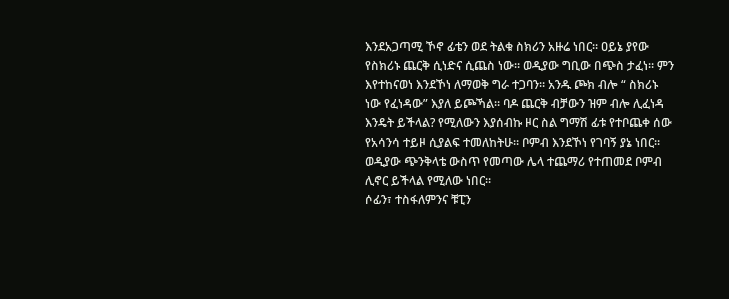እንደአጋጣሚ ኾኖ ፊቴን ወደ ትልቁ ስክሪን አዙሬ ነበር። ዐይኔ ያየው የስክሪኑ ጨርቅ ሲነድና ሲጨስ ነው። ወዲያው ግቢው በጭስ ታፈነ። ምን እየተከናወነ እንደኾነ ለማወቅ ግራ ተጋባን። አንዱ ጮክ ብሎ “ ስክሪኑ ነው የፈነዳው” እያለ ይጮኻል። ባዶ ጨርቅ ብቻውን ዝም ብሎ ሊፈነዳ እንዴት ይችላል? የሚለውን እያሰብኩ ዞር ስል ግማሽ ፊቱ የተቦጨቀ ሰው የአሳንሳ ተይዞ ሲያልፍ ተመለከትሁ። ቦምብ እንደኾነ የገባኝ ያኔ ነበር። ወዲያው ጭንቅላቴ ውስጥ የመጣው ሌላ ተጨማሪ የተጠመደ ቦምብ ሊኖር ይችላል የሚለው ነበር።
ሶፊን፣ ተስፋለምንና ቹፒን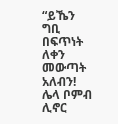“ይኼን ግቢ በፍጥነት ለቀን መውጣት አለብን! ሌላ ቦምብ ሊኖር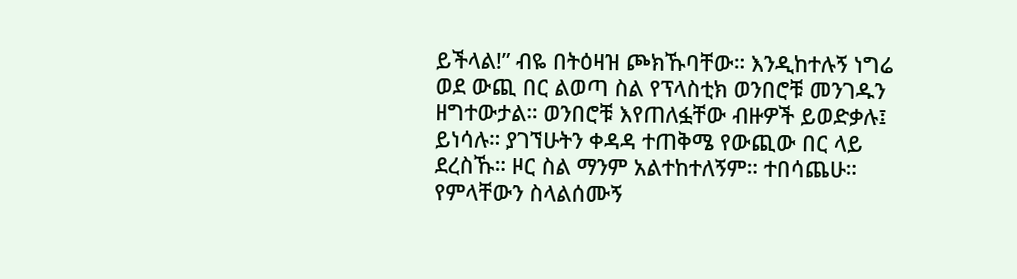ይችላል!” ብዬ በትዕዛዝ ጮክኹባቸው። እንዲከተሉኝ ነግሬ ወደ ውጪ በር ልወጣ ስል የፕላስቲክ ወንበሮቹ መንገዱን ዘግተውታል። ወንበሮቹ እየጠለፏቸው ብዙዎች ይወድቃሉ፤ ይነሳሉ። ያገኘሁትን ቀዳዳ ተጠቅሜ የውጪው በር ላይ ደረስኹ። ዞር ስል ማንም አልተከተለኝም። ተበሳጨሁ። የምላቸውን ስላልሰሙኝ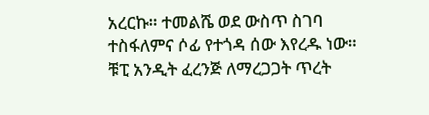አረርኩ። ተመልሼ ወደ ውስጥ ስገባ ተስፋለምና ሶፊ የተጎዳ ሰው እየረዱ ነው። ቹፒ አንዲት ፈረንጅ ለማረጋጋት ጥረት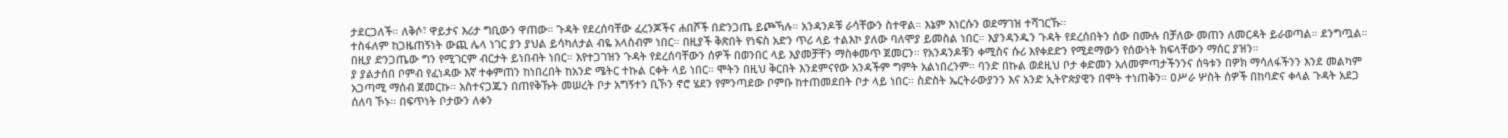ታደርጋለች። ለቅሶ፣ ዋይታና እሪታ ግቢውን ዋጠው። ጉዳት የደረሰባቸው ፈረንጆችና ሐበሾች በድንጋጤ ይጮኻሉ። አንዳንዶቹ ራሳቸውን ስተዋል። እኔም እነርሱን ወደማገዝ ተሻገርኹ።
ተስፋለም ከጋዜጠኝነት ውጪ ሌላ ነገር ያን ያህል ይሳካለታል ብዬ አላስብም ነበር። በዚያች ቅጽበት የነፍስ አድን ጥሪ ላይ ተልእኮ ያለው ባለሞያ ይመስል ነበር። እያንዳንዱን ጉዳት የደረሰበትን ሰው በሙሉ በቻለው መጠን ለመርዳት ይራወጣል። ደንግጧል። በዚያ ድንጋጤው ግን የሚገርም ብርታት ይነበብት ነበር። እየተጋገዝን ጉዳት የደረሰባቸውን ሰዎች በወንበር ላይ እያመቻቸን ማስቀመጥ ጀመርን። የአንዳንዶቹን ቀሚስና ሱሪ እየቀደድን የሚደማውን የሰውነት ክፍላቸውን ማሰር ያዝን።
ያ ያልታሰበ ቦምብ የፈነዳው እኛ ተቀምጠን ከነበረበት ከአንድ ሜትር ተኩል ርቀት ላይ ነበር። ሞትን በዚህ ቅርበት እንደምናየው አንዳችም ግምት አልነበረንም። ባንድ በኩል ወደዚህ ቦታ ቀድመን አለመምጣታችንንና ሰዓቱን በዎክ ማሳለፋችንን እንደ መልካም አጋጣሚ ማሰብ ጀመርኩ። አስተናጋጁን በጠየቅኹት መሠረት ቦታ አግኝተን ቢኾን ኖሮ ሄደን የምንጣደው ቦምቡ ከተጠመደበት ቦታ ላይ ነበር። ስድስት ኤርትራውያንን እና አንድ ኢትዮጵያዊን በሞት ተነጠቅን። ዐሥራ ሦስት ሰዎች በከባድና ቀላል ጉዳት አደጋ ሰለባ ኾኑ። በፍጥነት ቦታውን ለቀን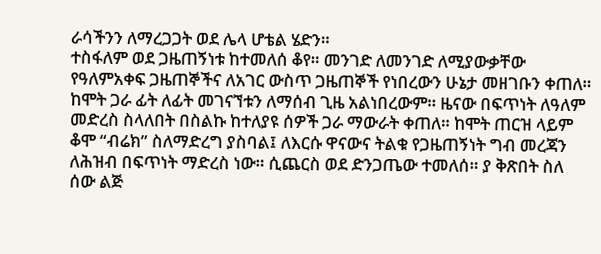ራሳችንን ለማረጋጋት ወደ ሌላ ሆቴል ሄድን።
ተስፋለም ወደ ጋዜጠኝነቱ ከተመለሰ ቆየ። መንገድ ለመንገድ ለሚያውቃቸው የዓለምአቀፍ ጋዜጠኞችና ለአገር ውስጥ ጋዜጠኞች የነበረውን ሁኔታ መዘገቡን ቀጠለ። ከሞት ጋራ ፊት ለፊት መገናኘቱን ለማሰብ ጊዜ አልነበረውም። ዜናው በፍጥነት ለዓለም መድረስ ስላለበት በስልኩ ከተለያዩ ሰዎች ጋራ ማውራት ቀጠለ። ከሞት ጠርዝ ላይም ቆሞ “ብሬክ” ስለማድረግ ያስባል፤ ለእርሱ ዋናውና ትልቁ የጋዜጠኝነት ግብ መረጃን ለሕዝብ በፍጥነት ማድረስ ነው። ሲጨርስ ወደ ድንጋጤው ተመለሰ። ያ ቅጽበት ስለ ሰው ልጅ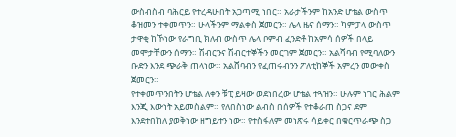ውስብስብ ባሕርይ የተረዳሁበት አጋጣሚ ነበር። አራታችንም ከአንድ ሆቴል ውስጥ ቆዝመን ተቀመጥን። ሁላችንም ማልቀስ ጀመርን። ሌላ ዜና ሰማን። ካምፓላ ውስጥ ታዋቂ ከኾነው የራግቢ ክለብ ውስጥ ሌላ ቦምብ ፈንድቶ ከአምሳ ሰዎች በላይ መሞታቸውን ሰማን። ሽብርንና ሽብርተኞችን መርገም ጀመርን። አልሻባብ የሚባለውን ቡድን እንደ ጭራቅ ጠላነው። አልሸባብን የፈጠሩብንን ፖለቲከኞች አምረን መውቀስ ጀመርን።
የተቀመጥንበትን ሆቴል ለቀን ቹፒ ይዛው ወደነበረው ሆቴል ተጓዝን። ሁሉም ነገር ሕልም እንጂ እውነት አይመስልም። የለበስነው ልብስ በሰዎች የተቆራጠ ስጋና ደም እንደተበከለ ያወቅነው ዘግይተን ነው። የተስፋለም መነጽሩ ሳይቀር በቁርጥራጭ ስጋ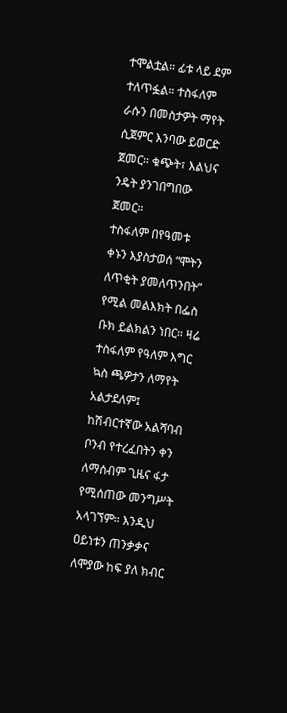ተሞልቷል። ፊቱ ላይ ደም ተለጥፏል። ተስፋለም ራሱን በመስታዎት ማየት ሲጀምር እንባው ይወርድ ጀመር። ቁጭት፣ እልህና ንዴት ያንገበግበው ጀመር።
ተስፋለም በየዓመቱ ቀኑን እያስታወሰ “ሞትን ለጥቂት ያመለጥንበት” የሚል መልእክት በፌስ ቡክ ይልክልን ነበር። ዛሬ ተስፋለም የዓለም እግር ኳስ ጫዎታን ለማየት አልታደለም፤ ከሽብርተኛው አልሻባብ ቦንብ የተረፈበትን ቀን ለማሰብም ጊዜና ፋታ የሚሰጠው መንግሥት አላገኘም። እንዲህ ዐይነቱን ጠንቃቃና ለሞያው ከፍ ያለ ክብር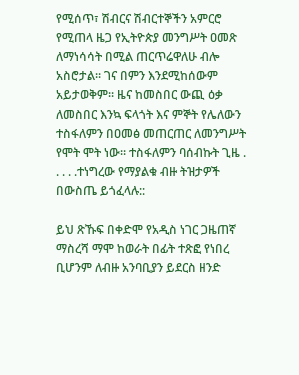የሚሰጥ፣ ሽብርና ሽብርተኞችን አምርሮ የሚጠላ ዜጋ የኢትዮጵያ መንግሥት ዐመጽ ለማነሳሳት በሚል ጠርጥሬዋለሁ ብሎ አስሮታል። ገና በምን እንደሚከሰውም አይታወቅም። ዜና ከመስበር ውጪ ዕቃ ለመስበር እንኳ ፍላጎት እና ምኞት የሌለውን ተስፋለምን በዐመፅ መጠርጠር ለመንግሥት የሞት ሞት ነው። ተስፋለምን ባሰብኩት ጊዜ . . . . .ተነግረው የማያልቁ ብዙ ትዝታዎች በውስጤ ይጎፈላሉ::

ይህ ጽኹፍ በቀድሞ የአዲስ ነገር ጋዜጠኛ ማስረሻ ማሞ ከወራት በፊት ተጽፎ የነበረ ቢሆንም ለብዙ አንባቢያን ይደርስ ዘንድ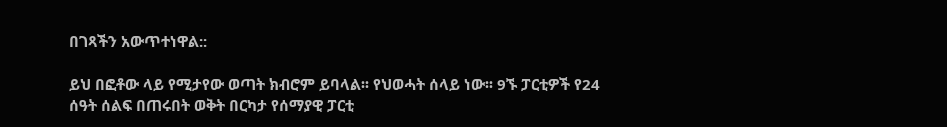በገጻችን አውጥተነዋል::

ይህ በፎቶው ላይ የሚታየው ወጣት ክብሮም ይባላል፡፡ የህወሓት ሰላይ ነው፡፡ 9ኙ ፓርቲዎች የ24 ሰዓት ሰልፍ በጠሩበት ወቅት በርካታ የሰማያዊ ፓርቲ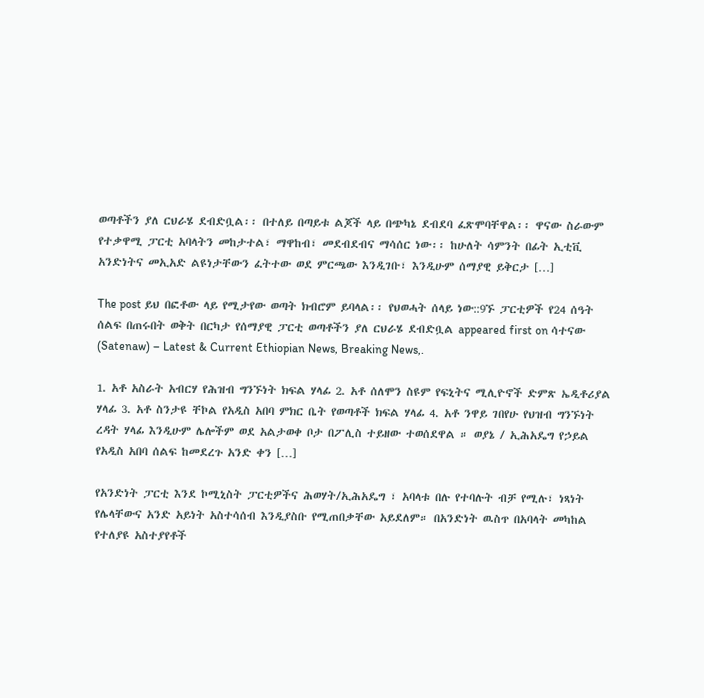ወጣቶችን ያለ ርህራሄ ደብድቧል፡፡ በተለይ በጣይቱ ልጆች ላይ በጭካኔ ደብደባ ፈጽሞባቸዋል፡፡ ዋናው ስራውም የተቃዋሚ ፓርቲ አባላትን መከታተል፣ ማዋከብ፣ መደብደብና ማሳሰር ነው፡፡ ከሁለት ሳምንት በፊት ኢቲቪ አንድነትና መኢአድ ልዩነታቸውን ፈትተው ወደ ምርጫው እንዲገቡ፣ እንዲሁም ሰማያዊ ይቅርታ […]

The post ይህ በፎቶው ላይ የሚታየው ወጣት ክብሮም ይባላል፡፡ የህወሓት ሰላይ ነው::9ኙ ፓርቲዎች የ24 ሰዓት ሰልፍ በጠሩበት ወቅት በርካታ የሰማያዊ ፓርቲ ወጣቶችን ያለ ርህራሄ ደብድቧል appeared first on ሳተናው (Satenaw) – Latest & Current Ethiopian News, Breaking News,.

1. አቶ አስራት አብርሃ የሕዝብ ግንኙነት ክፍል ሃላፊ 2. አቶ ሰለሞን ስዩም የፍኒትና ሚሊዮኖች ድምጽ ኤዲቶሪያል ሃላፊ 3. አቶ ስንታዩ ቸኮል የአዲስ አበባ ምክር ቤት የወጣቶች ክፍል ሃላፊ 4. አቶ ንዋይ ገበየሁ የህዝብ ግንኙነት ረዳት ሃላፊ እንዲሁም ሌሎችም ወደ አልታወቀ ቦታ በፖሊስ ተይዘው ተወሰደዋል ። ወያኔ / ኢሕአዴግ የኃይል የአዲስ አበባ ሰልፍ ከመደረጉ አንድ ቀን […]

የአንድነት ፓርቲ እንደ ኮሚኒስት ፓርቲዎችና ሕወሃት/ኢሕአዴግ ፣ አባላቱ በሉ የተባሉት ብቻ የሚሉ፣ ነጻነት የሌላቸውና አንድ አይነት አስተሳሰብ እንዲያስቡ የሚጠበቃቸው አይደለም። በአንድነት ዉስጥ በአባላት መካከል የተለያዩ አስተያየቶች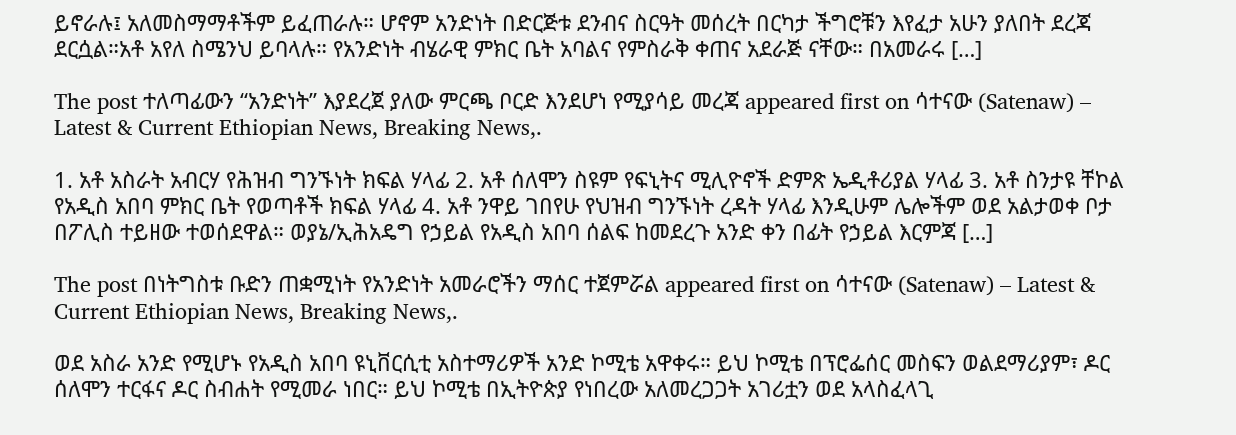ይኖራሉ፤ አለመስማማቶችም ይፈጠራሉ። ሆኖም አንድነት በድርጅቱ ደንብና ስርዓት መሰረት በርካታ ችግሮቹን እየፈታ አሁን ያለበት ደረጃ ደርሷል።አቶ አየለ ስሜንህ ይባላሉ። የአንድነት ብሄራዊ ምክር ቤት አባልና የምስራቅ ቀጠና አደራጅ ናቸው። በአመራሩ […]

The post ተለጣፊውን “አንድነት” እያደረጀ ያለው ምርጫ ቦርድ እንደሆነ የሚያሳይ መረጃ appeared first on ሳተናው (Satenaw) – Latest & Current Ethiopian News, Breaking News,.

1. አቶ አስራት አብርሃ የሕዝብ ግንኙነት ክፍል ሃላፊ 2. አቶ ሰለሞን ስዩም የፍኒትና ሚሊዮኖች ድምጽ ኤዲቶሪያል ሃላፊ 3. አቶ ስንታዩ ቸኮል የአዲስ አበባ ምክር ቤት የወጣቶች ክፍል ሃላፊ 4. አቶ ንዋይ ገበየሁ የህዝብ ግንኙነት ረዳት ሃላፊ እንዲሁም ሌሎችም ወደ አልታወቀ ቦታ በፖሊስ ተይዘው ተወሰደዋል። ወያኔ/ኢሕአዴግ የኃይል የአዲስ አበባ ሰልፍ ከመደረጉ አንድ ቀን በፊት የኃይል እርምጃ […]

The post በነትግስቱ ቡድን ጠቋሚነት የአንድነት አመራሮችን ማሰር ተጀምሯል appeared first on ሳተናው (Satenaw) – Latest & Current Ethiopian News, Breaking News,.

ወደ አስራ አንድ የሚሆኑ የአዲስ አበባ ዩኒቨርሲቲ አስተማሪዎች አንድ ኮሚቴ አዋቀሩ። ይህ ኮሚቴ በፕሮፌሰር መስፍን ወልደማሪያም፣ ዶር ሰለሞን ተርፋና ዶር ስብሐት የሚመራ ነበር። ይህ ኮሚቴ በኢትዮጵያ የነበረው አለመረጋጋት አገሪቷን ወደ አላስፈላጊ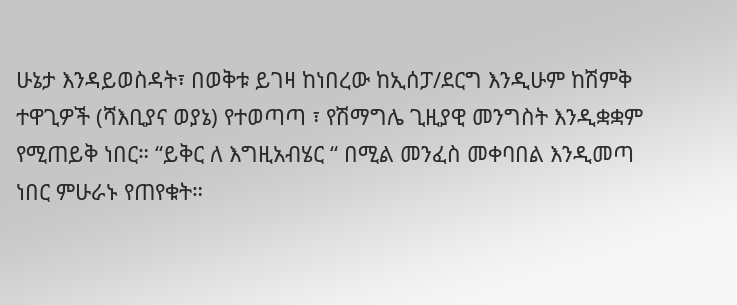ሁኔታ እንዳይወስዳት፣ በወቅቱ ይገዛ ከነበረው ከኢሰፓ/ደርግ እንዲሁም ከሽምቅ ተዋጊዎች (ሻእቢያና ወያኔ) የተወጣጣ ፣ የሽማግሌ ጊዚያዊ መንግስት እንዲቋቋም የሚጠይቅ ነበር። “ይቅር ለ እግዚአብሄር “ በሚል መንፈስ መቀባበል እንዲመጣ ነበር ምሁራኑ የጠየቁት።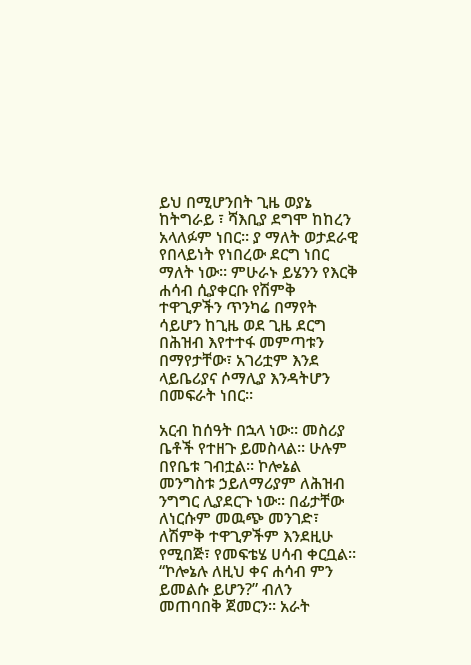ይህ በሚሆንበት ጊዜ ወያኔ ከትግራይ ፣ ሻእቢያ ደግሞ ከከረን አላለፉም ነበር። ያ ማለት ወታደራዊ የበላይነት የነበረው ደርግ ነበር ማለት ነው። ምሁራኑ ይሄንን የእርቅ ሐሳብ ሲያቀርቡ የሽምቅ ተዋጊዎችን ጥንካሬ በማየት ሳይሆን ከጊዜ ወደ ጊዜ ደርግ በሕዝብ እየተተፋ መምጣቱን በማየታቸው፣ አገሪቷም እንደ ላይቤሪያና ሶማሊያ እንዳትሆን በመፍራት ነበር።

አርብ ከሰዓት በኋላ ነው። መስሪያ ቤቶች የተዘጉ ይመስላል። ሁሉም በየቤቱ ገብቷል። ኮሎኔል መንግስቱ ኃይለማሪያም ለሕዝብ ንግግር ሊያደርጉ ነው። በፊታቸው ለነርሱም መዉጭ መንገድ፣ ለሽምቅ ተዋጊዎችም እንደዚሁ የሚበጅ፣ የመፍቴሄ ሀሳብ ቀርቧል። “ኮሎኔሉ ለዚህ ቀና ሐሳብ ምን ይመልሱ ይሆን?” ብለን መጠባበቅ ጀመርን። አራት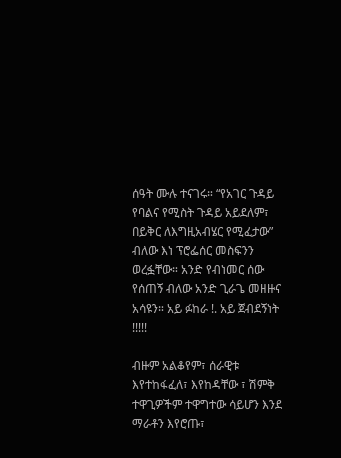ሰዓት ሙሉ ተናገሩ። “የአገር ጉዳይ የባልና የሚስት ጉዳይ አይደለም፣ በይቅር ለእግዚአብሄር የሚፈታው” ብለው እነ ፕሮፌሰር መስፍንን ወረፏቸው። አንድ የብነመር ሰው የሰጠኝ ብለው አንድ ጊራጌ መዘዙና አሳዩን። አይ ፉከራ !. አይ ጀብደኝነት !!!!!

ብዙም አልቆየም፣ ሰራዊቱ እየተከፋፈለ፣ እየከዳቸው ፣ ሽምቅ ተዋጊዎችም ተዋግተው ሳይሆን እንደ ማራቶን እየሮጡ፣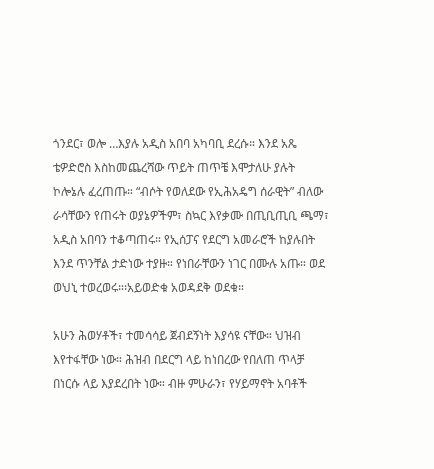ጎንደር፣ ወሎ …እያሉ አዲስ አበባ አካባቢ ደረሱ። እንደ አጼ ቴዎድሮስ እስከመጨረሻው ጥይት ጠጥቼ እሞታለሁ ያሉት ኮሎኔሉ ፈረጠጡ። “ብሶት የወለደው የኢሕአዴግ ሰራዊት” ብለው ራሳቸውን የጠሩት ወያኔዎችም፣ ስኳር እየቃሙ በጢቢጢቢ ጫማ፣ አዲስ አበባን ተቆጣጠሩ። የኢሰፓና የደርግ አመራሮች ከያሉበት እንደ ጥንቸል ታድነው ተያዙ። የነበራቸውን ነገር በሙሉ አጡ። ወደ ወህኒ ተወረወሩ።፡አይወድቁ አወዳደቅ ወደቁ።

አሁን ሕወሃቶች፣ ተመሳሳይ ጀብደኝነት እያሳዩ ናቸው። ህዝብ እየተፋቸው ነው። ሕዝብ በደርግ ላይ ከነበረው የበለጠ ጥላቻ በነርሱ ላይ እያደረበት ነው። ብዙ ምሁራን፣ የሃይማኖት አባቶች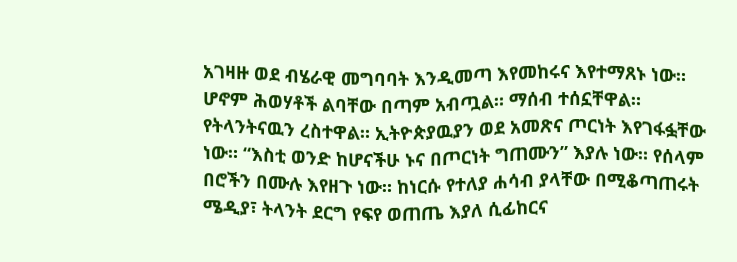አገዛዙ ወደ ብሄራዊ መግባባት እንዲመጣ እየመከሩና እየተማጸኑ ነው። ሆኖም ሕወሃቶች ልባቸው በጣም አብጧል። ማሰብ ተሰኗቸዋል። የትላንትናዉን ረስተዋል። ኢትዮጵያዉያን ወደ አመጽና ጦርነት እየገፋፏቸው ነው። “እስቲ ወንድ ከሆናችሁ ኑና በጦርነት ግጠሙን” እያሉ ነው። የሰላም በሮችን በሙሉ እየዘጉ ነው። ከነርሱ የተለያ ሐሳብ ያላቸው በሚቆጣጠሩት ሜዲያ፣ ትላንት ደርግ የፍየ ወጠጤ እያለ ሲፊከርና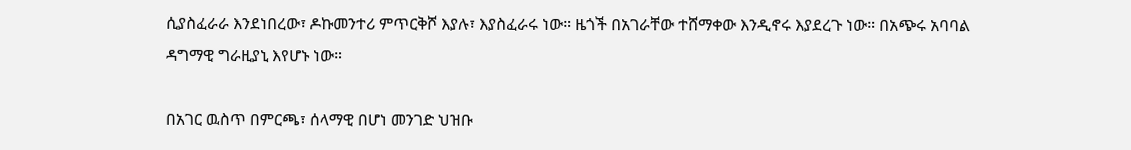ሲያስፈራራ እንደነበረው፣ ዶኩመንተሪ ምጥርቅሾ እያሉ፣ እያስፈራሩ ነው። ዜጎች በአገራቸው ተሸማቀው እንዲኖሩ እያደረጉ ነው። በአጭሩ አባባል ዳግማዊ ግራዚያኒ እየሆኑ ነው።

በአገር ዉስጥ በምርጫ፣ ሰላማዊ በሆነ መንገድ ህዝቡ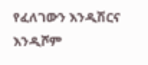የፈለገውን እንዲሽርና እንዲሾም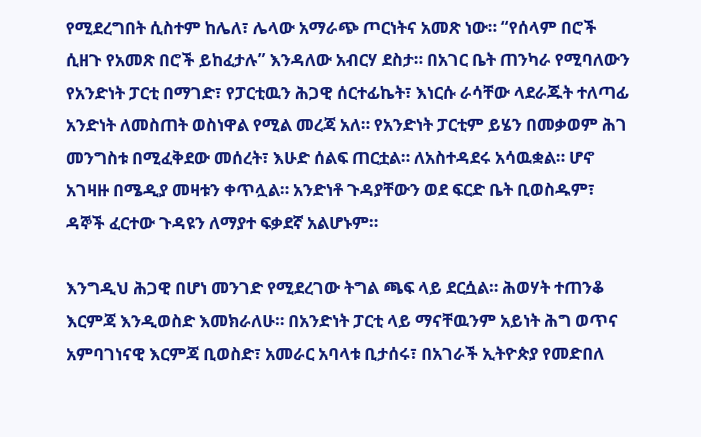የሚደረግበት ሲስተም ከሌለ፣ ሌላው አማራጭ ጦርነትና አመጽ ነው። “የሰላም በሮች ሲዘጉ የአመጽ በሮች ይከፈታሉ” እንዳለው አብርሃ ደስታ። በአገር ቤት ጠንካራ የሚባለውን የአንድነት ፓርቲ በማገድ፣ የፓርቲዉን ሕጋዊ ሰርተፊኬት፣ እነርሱ ራሳቸው ላደራጁት ተለጣፊ አንድነት ለመስጠት ወስነዋል የሚል መረጃ አለ። የአንድነት ፓርቲም ይሄን በመቃወም ሕገ መንግስቱ በሚፈቅደው መሰረት፣ እሁድ ሰልፍ ጠርቷል። ለአስተዳደሩ አሳዉቋል። ሆኖ አገዛዙ በሜዲያ መዛቱን ቀጥሏል። አንድነቶ ጉዳያቸውን ወደ ፍርድ ቤት ቢወስዱም፣ ዳኞች ፈርተው ጉዳዩን ለማያተ ፍቃደኛ አልሆኑም።

እንግዲህ ሕጋዊ በሆነ መንገድ የሚደረገው ትግል ጫፍ ላይ ደርሷል። ሕወሃት ተጠንቆ እርምጃ እንዲወስድ እመክራለሁ። በአንድነት ፓርቲ ላይ ማናቸዉንም አይነት ሕግ ወጥና አምባገነናዊ እርምጃ ቢወስድ፣ አመራር አባላቱ ቢታሰሩ፣ በአገራች ኢትዮጵያ የመድበለ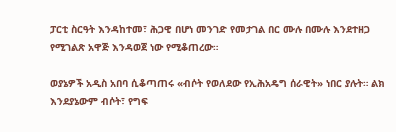ፓርቲ ስርዓት እንዳከተመ፣ ሕጋዊ በሆነ መንገድ የመታገል በር ሙሉ በሙሉ እንደተዘጋ የሚገልጽ አዋጅ እንዳወጀ ነው የሚቆጠረው።

ወያኔዎች አዲስ አበባ ሲቆጣጠሩ «ብሶት የወለደው የኢሕአዴግ ሰራዊት» ነበር ያሉት። ልክ እንደያኔውም ብሶት፣ የግፍ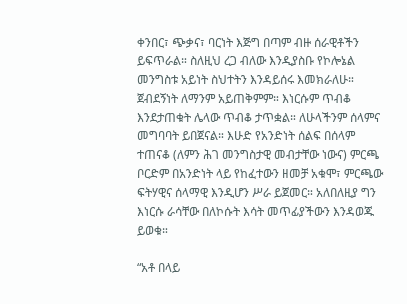ቀንበር፣ ጭቃና፣ ባርነት እጅግ በጣም ብዙ ሰራዊቶችን ይፍጥራል። ስለዚህ ረጋ ብለው እንዲያስቡ የኮሎኔል መንግስቱ አይነት ስህተትን እንዳይሰሩ እመክራለሁ። ጀብደኝነት ለማንም አይጠቅምም። እነርሱም ጥብቆ እንደታጠቁት ሌላው ጥብቆ ታጥቋል። ለሁላችንም ሰላምና መግባባት ይበጀናል። እሁድ የአንድነት ሰልፍ በሰላም ተጠናቆ (ለምን ሕገ መንግስታዊ መብታቸው ነውና) ምርጫ ቦርድም በአንድነት ላይ የከፈተውን ዘመቻ አቁሞ፣ ምርጫው ፍትሃዊና ሰላማዊ እንዲሆን ሥራ ይጀመር። አለበለዚያ ግን እነርሱ ራሳቸው በለኮሱት እሳት መጥፊያችውን እንዳወጁ ይወቁ።

“አቶ በላይ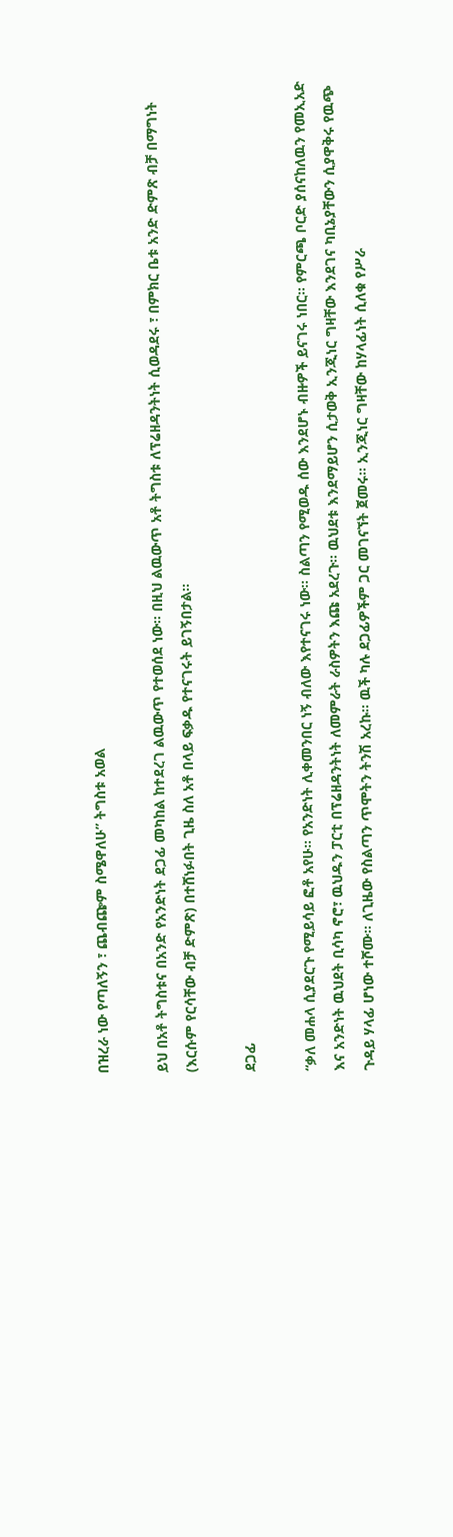በዝረራ ነው የጣለኝን ፣ ጨብጬም ስሜዋለሁ” ትግስቱ አወል

ይህ በአቶ ትግስቱና በአንድ የአንድነት ደጋፊ መካከል ከተደረገ ልዉውጥ የተወሰደ ነው። በዚህ ልዉውጥ አቶ ትግስቱ ለፕሬዘዳንትነት ሲወዳደሩ ፣ በምክር ቤቱ አንድ ድምጽ ብቻ በማግነት (እርሱም የርሳቸው ብቻ ድምጽ) በተሸነፉበት ጊዜ ስለ አቶ በላይ ፍቃዱ የተናገሩት ይገኝበታል።

ደጋፊ

“ቃለ መሐላ ሲያደርጉ የሚይሳይ ፎቶ አየሁ። የአንድነት ሊቀመንበር ነኝ ብለው እየተናገሩ ነው። ስልጣን የሚወዱ ሰው እንደሆኑ ብዙዎች ይናገሩ ነበር። የምርጫ ቦርድ ያሰናከለዉን የመኢአድ እና አንድነት ዉህደት ቢሳካ ኖሮ፣ ዉህዱን ፓርቲ በፕሬዘዳንትነት ለመምራት ራስዎትን እጩ አደረጉ። ዉህደቱ እንደማይሆን ሲታወቅ ኢንጂነር ግዛቸው እንደገና ካቢኔያቸውን ሲያዋቅሩ የዉጭ ጉዳይ ሃላፊ ሆነው ተሾሙ። ለጊዜው የስልጣን ጥሞትን ትንሽ አረኩ። ዉች ካሉ ደጋፊዎችም ጋር መገናኘት ጀመሩ። ኢንጂነር ግዛቸው ከሃላፊነት ሲለቁ የሥራ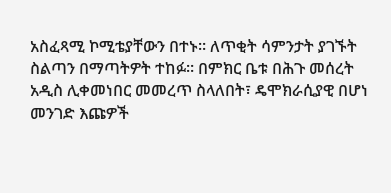አስፈጻሚ ኮሚቴያቸውን በተኑ። ለጥቂት ሳምንታት ያገኙት ስልጣን በማጣትዎት ተከፉ። በምክር ቤቱ በሕጉ መሰረት አዲስ ሊቀመነበር መመረጥ ስላለበት፣ ዴሞክራሲያዊ በሆነ መንገድ እጩዎች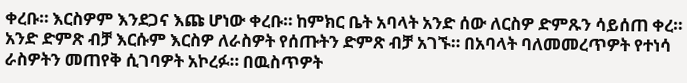ቀረቡ። እርስዎም እንደጋና እጩ ሆነው ቀረቡ። ከምክር ቤት አባላት አንድ ሰው ለርስዎ ድምጹን ሳይሰጠ ቀረ። አንድ ድምጽ ብቻ እርሱም እርስዎ ለራስዎት የሰጡትን ድምጽ ብቻ አገኙ። በአባላት ባለመመረጥዎት የተነሳ ራስዎትን መጠየቅ ሲገባዎት አኮረፉ። በዉስጥዎት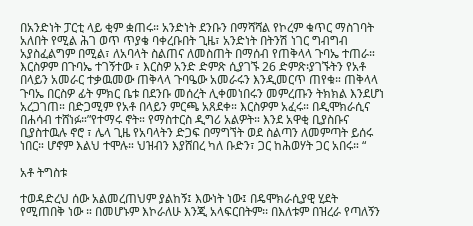በአንድነት ፓርቲ ላይ ቂም ቋጠሩ። አንድነት ደንቡን በማሻሻል የኮረም ቁጥር ማስገባት አለበት የሚል ሕገ ወጥ ጥያቄ ባቀረቡበት ጊዜ፣ አንድነት በትንሽ ነገር ግብግብ አያስፈልግም በሚል፣ ለአባላት ስልጠና ለመስጠት በማሰብ የጠቅላላ ጉባኤ ተጠራ። እርስዎም በጉባኤ ተገኝተው ፣ እርስዎ አንድ ድምጽ ሲያገኙ 26 ድምጽ፡ያገኙትን የአቶ በላይን አመራር ተቃዉመው ጠቅላላ ጉባዔው አመራሩን እንዲመርጥ ጠየቁ። ጠቅላላ ጉባኤ በርስዎ ፊት ምክር ቤቱ በደንቡ መሰረት ሊቀመነበሩን መምረጡን ትክክል እንደሆነ አረጋገጠ። በድጋሚም የአቶ በላይን ምርጫ አጸደቀ። እርስዎም አፈሩ። በዲሞክራሲና በሐሳብ ተሸነፉ።”የተማሩ ኖት። የማስተርስ ዲግሪ አልዎት። እንደ አዋቂ ቢያስቡና ቢያስተዉሉ ኖሮ ፣ ሌላ ጊዜ የአባላትን ድጋፍ በማግኘት ወደ ስልጣን ለመምጣት ይሰሩ ነበር። ሆኖም እልህ ተሞሉ። ህዝብን እያሸበረ ካለ ቡድን፣ ጋር ከሕወሃት ጋር አበሩ። “

አቶ ትግስቱ

ተወዳድረህ ሰው አልመረጠህም ያልከኝ፤ እውነት ነው፤ በዴሞክራሲያዊ ሂደት የሚጠበቅ ነው ። በመሆኑም እኮራለሁ እንጂ አላፍርበትም፡፡ በእለቱም በዝረራ የጣለኝን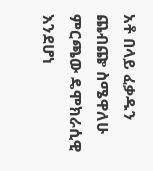አቶ በላይ ፈቃዱን ጨብጬ ስሜዋለሁ ምርጫው ዴሞክራሲዊ እንደሆነ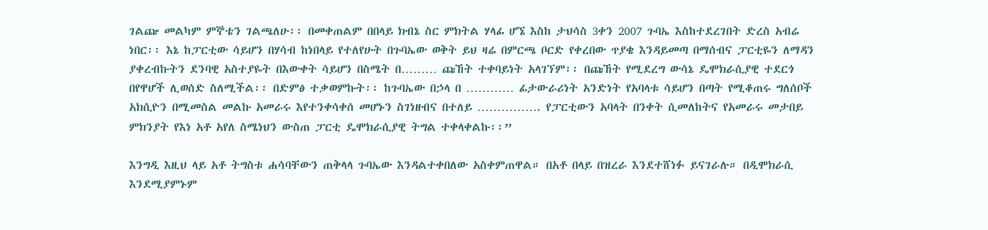ገልጬ መልካም ምኞቴን ገልጫለሁ፡፡ በመቀጠልም በበላይ ክብኔ ስር ምክትል ሃላፊ ሆኜ እስከ ታህሳስ 3ቀን 2007 ጉባኤ እስከተደረገበት ድረስ አብሬ ነበር፡፡ እኔ ከፓርቲው ሳይሆን በሃሳብ ከነበላይ የተለየሁት በጉባኤው ወቅት ይህ ዛሬ በምርጫ ቦርድ የቀረበው ጥያቄ እንዳይመጣ በማሰብና ፓርቲዬን ለማዳን ያቀረብኩትን ደንባዊ አስተያዬት በእውቀት ሳይሆን በስሜት በ……… ጩኸት ተቀባይነት አላገኘም፡፡ በጩኸት የሚደረግ ውሳኔ ዴሞክራሲያዊ ተደርጎ በየዋሆች ሊወሰድ ስለሚችል፡፡ በድምፅ ተቃወምኩት፡፡ ከጉባኤው በኃላ በ ………… ፊታውራሪነት አንድነት የአባላቱ ሳይሆን በጣት የሚቆጠሩ ግለሰቦች አክሲዮን በሚመስል መልኩ አመራሩ እየተንቀሳቀሰ መሆኑን ስገነዘብና በተለይ ……………. የፓርቲውን አባላት በንቀት ሲመለከትና የአመራሩ መታበይ ምክንያት የእነ አቶ አየለ ስሜነህን ውስጠ ፓርቲ ዴሞክራሲያዊ ትግል ተቀላቀልኩ፡፡”

እንግዲ እዚህ ላይ አቶ ትግስቱ ሐሳባቸውን ጠቅላላ ጉባኤው እንዳልተቀበለው አስቀምጠዋል። በአቶ በላይ በዝረራ እንደተሸነፉ ይናገራሉ። በዲሞክራሲ እንደሚያምኑም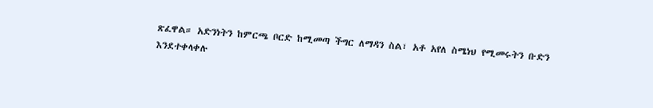ጽፈዋል። አድንነትን ከምርጫ ቦርድ ከሚመጣ ችግር ለማዳን ስል፣ አቶ አየለ ስሜነህ የሚመሩትን ቡድን እንደተቀላቀሉ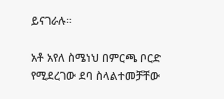ይናገራሉ።

አቶ አየለ ስሜነህ በምርጫ ቦርድ የሚደረገው ደባ ስላልተመቻቸው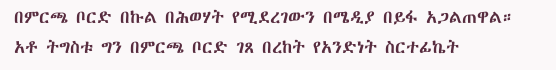በምርጫ ቦርድ በኩል በሕወሃት የሚደረገውን በሜዲያ በይፋ አጋልጠዋል። አቶ ትግስቱ ግን በምርጫ ቦርድ ገጸ በረከት የአንድነት ስርተፊኬት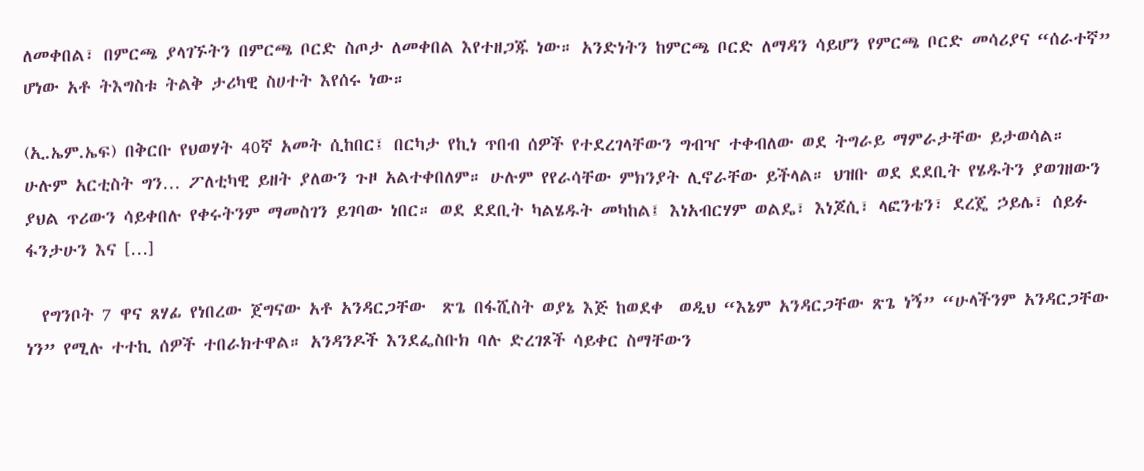ለመቀበል፣ በምርጫ ያላገኙትን በምርጫ ቦርድ ስጦታ ለመቀበል እየተዘጋጁ ነው። አንድነትን ከምርጫ ቦርድ ለማዳን ሳይሆን የምርጫ ቦርድ መሳሪያና “ሰራተኛ” ሆነው አቶ ትእግስቱ ትልቅ ታሪካዊ ስሀተት እየሰሩ ነው።

(ኢ.ኤም.ኤፍ) በቅርቡ የህወሃት 40ኛ አመት ሲከበር፤ በርካታ የኪነ ጥበብ ሰዎች የተደረገላቸውን ግብዣ ተቀብለው ወደ ትግራይ ማምራታቸው ይታወሳል። ሁሉም አርቲስት ግን… ፖለቲካዊ ይዘት ያለውን ጉዞ አልተቀበለም። ሁሉም የየራሳቸው ምክንያት ሊኖራቸው ይችላል። ህዝቡ ወደ ደደቢት የሄዱትን ያወገዘውን ያህል ጥሪውን ሳይቀበሉ የቀሩትንም ማመስገን ይገባው ነበር። ወደ ደደቢት ካልሄዱት መካከል፤ እነአብርሃም ወልዴ፣ እነጆሲ፣ ላፎንቴን፣ ደረጄ ኃይሌ፣ ሰይፉ ፋንታሁን እና […]

  የግንቦት 7 ዋና ጸሃፊ የነበረው ጀግናው አቶ አንዳርጋቸው  ጽጌ በፋሺስት ወያኔ እጅ ከወደቀ  ወዲህ “እኔም አንዳርጋቸው ጽጌ ነኝ” “ሁላችንም አንዳርጋቸው ነን” የሚሉ ተተኪ ሰዎች ተበራክተዋል። አንዳንዶች እንደፌስቡክ ባሉ ድረገጾች ሳይቀር ስማቸውን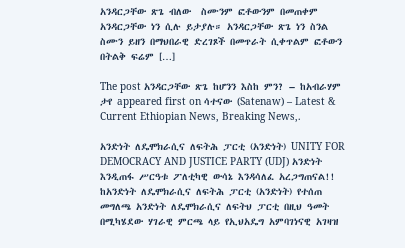አንዳርጋቸው ጽጌ ብለው  ስሙንም ፎቶውንም በመጠቀም አንዳርጋቸው ነን ሲሉ ይታያሉ። አንዳርጋቸው ጽጌ ነን ስንል ስሙን ይዘን በማህበራዊ ድረገጾች በመጥራት ሲቀጥልም ፎቶውን በትልቅ ፍሬም […]

The post አንዳርጋቸው ጽጌ ከሆንን እስከ ምን? – ከአብራሃም ታየ appeared first on ሳተናው (Satenaw) – Latest & Current Ethiopian News, Breaking News,.

አንድነት ለዴሞክራሲና ለፍትሕ ፓርቲ (አንድነት) UNITY FOR DEMOCRACY AND JUSTICE PARTY (UDJ) አንድነት እንዲጠፋ ሥርዓቱ ፖለቲካዊ ውሳኔ እንዳሳለፈ አረጋግጠናል!! ከአንድነት ለዴሞክራሲና ለፍትሕ ፓርቲ (አንድነት) የተሰጠ መግለጫ አንድነት ለዴሞክራሲና ለፍትህ ፓርቲ በዚህ ዓመት በሚካሄደው ሃገራዊ ምርጫ ላይ የኢህአዴግ አምባገነናዊ አገዛዝ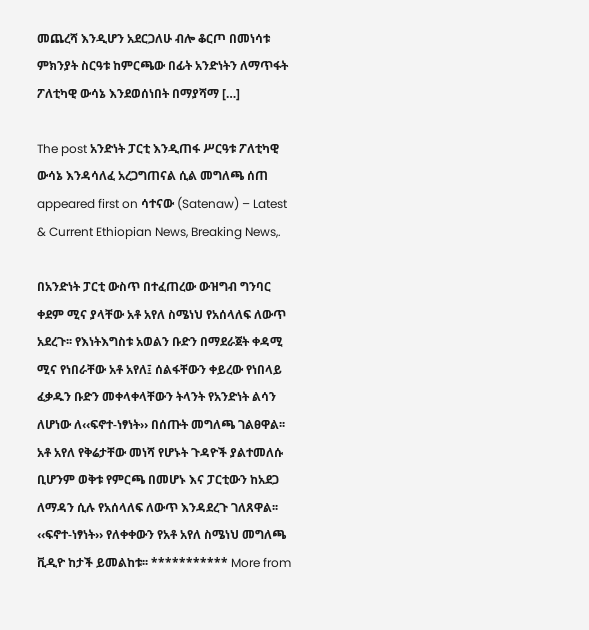መጨረሻ እንዲሆን አደርጋለሁ ብሎ ቆርጦ በመነሳቱ ምክንያት ስርዓቱ ከምርጫው በፊት አንድነትን ለማጥፋት ፖለቲካዊ ውሳኔ እንደወሰነበት በማያሻማ […]

The post አንድነት ፓርቲ እንዲጠፋ ሥርዓቱ ፖለቲካዊ ውሳኔ እንዳሳለፈ አረጋግጠናል ሲል መግለጫ ሰጠ appeared first on ሳተናው (Satenaw) – Latest & Current Ethiopian News, Breaking News,.

በአንድነት ፓርቲ ውስጥ በተፈጠረው ውዝግብ ግንባር ቀደም ሚና ያላቸው አቶ አየለ ስሜነህ የአሰላለፍ ለውጥ አደረጉ፡፡ የእነትእግስቱ አወልን ቡድን በማደራጀት ቀዳሚ ሚና የነበራቸው አቶ አየለ፤ ሰልፋቸውን ቀይረው የነበላይ ፈቃዱን ቡድን መቀላቀላቸውን ትላንት የአንድነት ልሳን ለሆነው ለ‹‹ፍኖተ-ነፃነት›› በሰጡት መግለጫ ገልፀዋል፡፡ አቶ አየለ የቅሬታቸው መነሻ የሆኑት ጉዳዮች ያልተመለሱ ቢሆንም ወቅቱ የምርጫ በመሆኑ እና ፓርቲውን ከአደጋ ለማዳን ሲሉ የአሰላለፍ ለውጥ እንዳደረጉ ገለጸዋል፡፡ ‹‹ፍኖተ-ነፃነት›› የለቀቀውን የአቶ አየለ ስሜነህ መግለጫ ቪዲዮ ከታች ይመልከቱ፡፡ *********** More from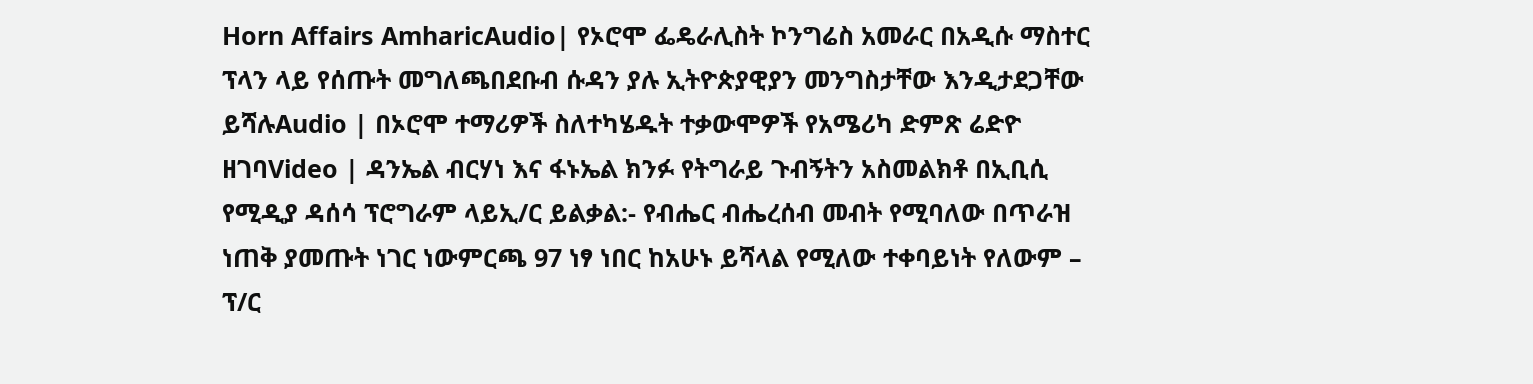Horn Affairs AmharicAudio| የኦሮሞ ፌዴራሊስት ኮንግሬስ አመራር በአዲሱ ማስተር ፕላን ላይ የሰጡት መግለጫበደቡብ ሱዳን ያሉ ኢትዮጵያዊያን መንግስታቸው እንዲታደጋቸው ይሻሉAudio | በኦሮሞ ተማሪዎች ስለተካሄዱት ተቃውሞዎች የአሜሪካ ድምጽ ሬድዮ ዘገባVideo | ዳንኤል ብርሃነ እና ፋኑኤል ክንፉ የትግራይ ጉብኝትን አስመልክቶ በኢቢሲ የሚዲያ ዳሰሳ ፕሮግራም ላይኢ/ር ይልቃል:- የብሔር ብሔረሰብ መብት የሚባለው በጥራዝ ነጠቅ ያመጡት ነገር ነውምርጫ 97 ነፃ ነበር ከአሁኑ ይሻላል የሚለው ተቀባይነት የለውም – ፕ/ር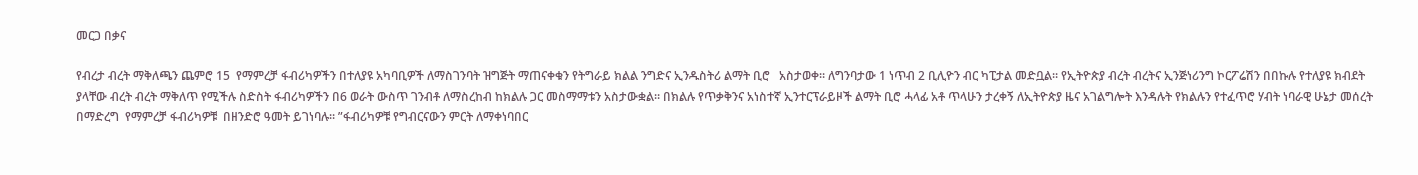መርጋ በቃና

የብረታ ብረት ማቅለጫን ጨምሮ 15  የማምረቻ ፋብሪካዎችን በተለያዩ አካባቢዎች ለማስገንባት ዝግጅት ማጠናቀቁን የትግራይ ክልል ንግድና ኢንዱስትሪ ልማት ቢሮ   አስታወቀ። ለግንባታው 1 ነጥብ 2 ቢሊዮን ብር ካፒታል መድቧል። የኢትዮጵያ ብረት ብረትና ኢንጅነሪንግ ኮርፖሬሽን በበኩሉ የተለያዩ ክብደት ያላቸው ብረት ብረት ማቅለጥ የሚችሉ ስድስት ፋብሪካዎችን በ6 ወራት ውስጥ ገንብቶ ለማስረከብ ከክልሉ ጋር መስማማቱን አስታውቋል። በክልሉ የጥቃቅንና አነስተኛ ኢንተርፕራይዞች ልማት ቢሮ ሓላፊ አቶ ጥላሁን ታረቀኝ ለኢትዮጵያ ዜና አገልግሎት እንዳሉት የክልሉን የተፈጥሮ ሃብት ነባራዊ ሁኔታ መሰረት በማድረግ  የማምረቻ ፋብሪካዎቹ  በዘንድሮ ዓመት ይገነባሉ። ”ፋብሪካዎቹ የግብርናውን ምርት ለማቀነባበር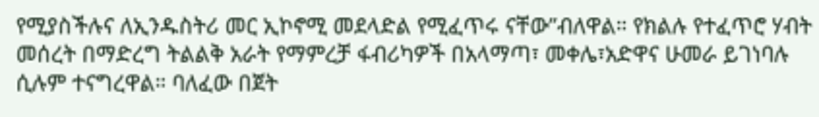የሚያስችሉና ለኢንዱስትሪ መር ኢኮኖሚ መደላድል የሚፈጥሩ ናቸው”ብለዋል። የክልሉ የተፈጥሮ ሃብት መሰረት በማድረግ ትልልቅ አራት የማምረቻ ፋብሪካዎች በአላማጣ፣ መቀሌ፣አድዋና ሁመራ ይገነባሉ ሲሉም ተናግረዋል። ባለፈው በጀት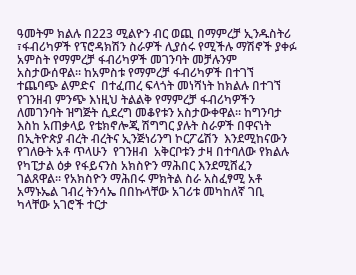ዓመትም ክልሉ በ223 ሚልዮን ብር ወጪ በማምረቻ ኢንዱስትሪ ፣ፋብሪካዎች የፕሮዳክሽን ስራዎች ሊያሰሩ የሚችሉ ማሽኖች ያቀፉ አምስት የማምረቻ ፋብሪካዎች መገንባት መቻሉንም አስታውሰዋል። ከአምስቱ የማምረቻ ፋብሪካዎች በተገኘ ተጨባጭ ልምድና  በተፈጠረ ፍላጎት መነሻነት ከክልሉ በተገኘ የገንዘብ ምንጭ እነዚህ ትልልቅ የማምረቻ ፋብሪካዎችን ለመገንባት ዝግጅት ሲደረግ መቆየቱን አስታውቀዋል። ከግንባታ እስከ አጠቃላይ የቴክኖሎጂ ሽግግር ያሉት ስራዎች በዋናነት በኢትዮጵያ ብረት ብረትና ኢንጅነሪንግ ኮርፖሬሽን  እንደሚከናውን የገለፁት አቶ ጥላሁን  የገንዘብ  አቅርቦቱን ታዛ በተባለው የክልሉ የካፒታል ዕቃ የፋይናንስ አክስዮን ማሕበር እንደሚሸፈን ገልጸዋል። የአክስዮን ማሕበሩ ምክትል ስራ አስፈፃሚ አቶ አማኑኤል ገብረ ትንሳኤ በበኩላቸው አገሪቱ መካከለኛ ገቢ ካላቸው አገሮች ተርታ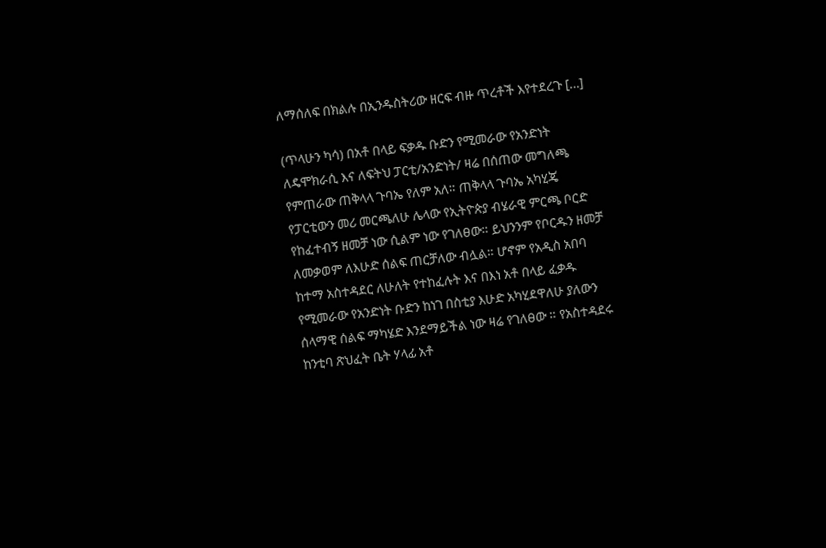ለማሰለፍ በክልሉ በኢንዱስትሪው ዘርፍ ብዙ ጥረቶች እየተደረጉ […]

(ጥላሁን ካሳ) በአቶ በላይ ፍቃዱ ቡድን የሚመራው የአንድነት ለዴሞክራሲ እና ለፍትህ ፓርቲ/አንድነት/ ዛሬ በሰጠው መግለጫ የምጠራው ጠቅላላ ጉባኤ የለም አለ። ጠቅላላ ጉባኤ አካሂጄ የፓርቲውን መሪ መርጫለሁ ሌላው የኢትዮጵያ ብሄራዊ ምርጫ ቦርድ የከፈተብኝ ዘመቻ ነው ሲልም ነው የገለፀው። ይህንንም የቦርዱን ዘመቻ ለመቃወም ለእሁድ ሰልፍ ጠርቻለው ብሏል። ሆኖም የአዲስ አበባ ከተማ አስተዳደር ለሁለት የተከፈሉት እና በእነ አቶ በላይ ፈቃዱ የሚመራው የአንድነት ቡድን ከነገ በስቲያ እሁድ አካሂደዋለሁ ያለውን ሰላማዊ ሰልፍ ማካሄድ እንደማይችል ነው ዛሬ የገለፀው ። የአስተዳደሩ ከንቲባ ጽህፈት ቤት ሃላፊ አቶ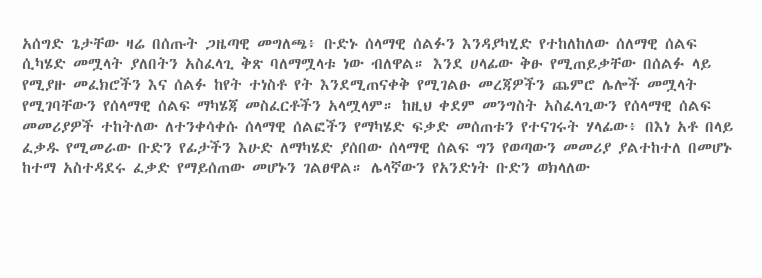አሰግድ ጌታቸው ዛሬ በሰጡት ጋዜጣዊ መግለጫ፥ ቡድኑ ሰላማዊ ሰልፉን እንዳያካሂድ የተከለከለው ሰለማዊ ሰልፍ ሲካሄድ መሟላት ያለበትን አስፈላጊ ቅጽ ባለማሟላቱ ነው ብለዋል። እንደ ሀላፊው ቅፁ የሚጠይቃቸው በሰልፉ ላይ የሚያዙ መፈክሮችን እና ሰልፉ ከየት ተነስቶ የት እንደሚጠናቀቅ የሚገልፁ መረጃዎችን ጨምሮ ሌሎች መሟላት የሚገባቸውን የሰላማዊ ሰልፍ ማካሄጃ መስፈርቶችን አላሟላም። ከዚህ ቀደም መንግስት አስፈላጊውን የሰላማዊ ሰልፍ መመሪያዎች ተከትለው ለተንቀሳቀሱ ሰላማዊ ሰልፎችን የማካሄድ ፍቃድ መሰጠቱን የተናገሩት ሃላፊው፥ በእነ አቶ በላይ ፈቃዱ የሚመራው ቡድን የፊታችን እሁድ ለማካሄድ ያሰበው ሰላማዊ ሰልፍ ግን የወጣውን መመሪያ ያልተከተለ በመሆኑ ከተማ አስተዳደሩ ፈቃድ የማይሰጠው መሆኑን ገልፀዋል። ሌላኛውን የአንድነት ቡድን ወክላለው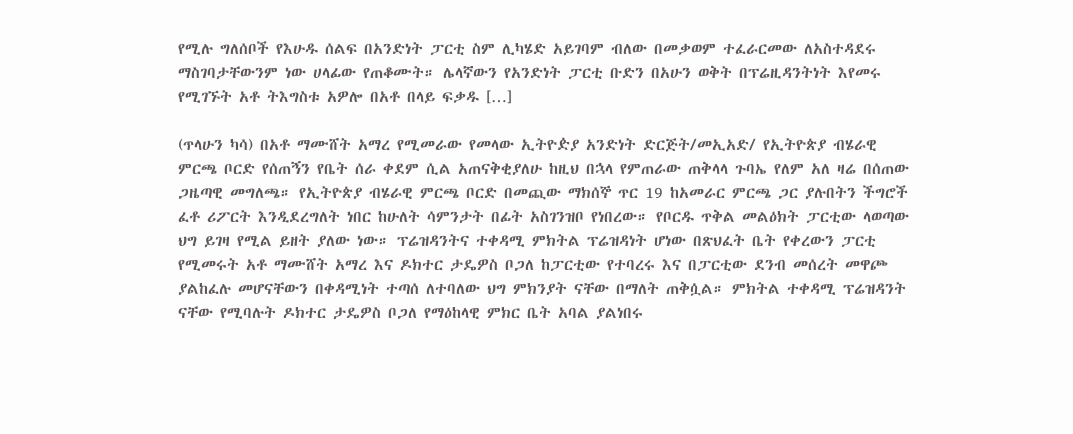የሚሉ ግለሰቦች የእሁዱ ሰልፍ በአንድነት ፓርቲ ስም ሊካሄድ አይገባም ብለው በመቃወም ተፈራርመው ለአስተዳደሩ ማስገባታቸውንም ነው ሀላፊው የጠቆሙት። ሌላኛውን የአንድነት ፓርቲ ቡድን በአሁን ወቅት በፕሬዚዳንትነት እየመሩ የሚገኙት አቶ ትእግስቱ አዎሎ በአቶ በላይ ፍቃዱ […]

(ጥላሁን ካሳ) በአቶ ማሙሸት አማረ የሚመራው የመላው ኢትዮዽያ አንድነት ድርጅት/መኢአድ/ የኢትዮጵያ ብሄራዊ ምርጫ ቦርድ የሰጠኝን የቤት ሰራ ቀደም ሲል አጠናቅቂያለሁ ከዚህ በኋላ የምጠራው ጠቅላላ ጉባኤ የለም አለ ዛሬ በሰጠው ጋዜጣዊ መግለጫ። የኢትዮጵያ ብሄራዊ ምርጫ ቦርድ በመጪው ማክሰኞ ጥር 19 ከአመራር ምርጫ ጋር ያሉበትን ችግሮች ፈቶ ሪፖርት እንዲደረግለት ነበር ከሁለት ሳምንታት በፊት አስገንዝቦ የነበረው። የቦርዱ ጥቅል መልዕክት ፓርቲው ላወጣው ህግ ይገዛ የሚል ይዘት ያለው ነው። ፕሬዝዳንትና ተቀዳሚ ምክትል ፕሬዝዳነት ሆነው በጽህፈት ቤት የቀረውን ፓርቲ የሚመሩት አቶ ማሙሸት አማረ እና ዶክተር ታዴዎስ ቦጋለ ከፓርቲው የተባረሩ እና በፓርቲው ደንብ መሰረት መዋጮ ያልከፈሉ መሆናቸውን በቀዳሚነት ተጣሰ ለተባለው ህግ ምክንያት ናቸው በማለት ጠቅሷል። ምክትል ተቀዳሚ ፕሬዝዳንት ናቸው የሚባሉት ዶክተር ታዴዎስ ቦጋለ የማዕከላዊ ምክር ቤት አባል ያልነበሩ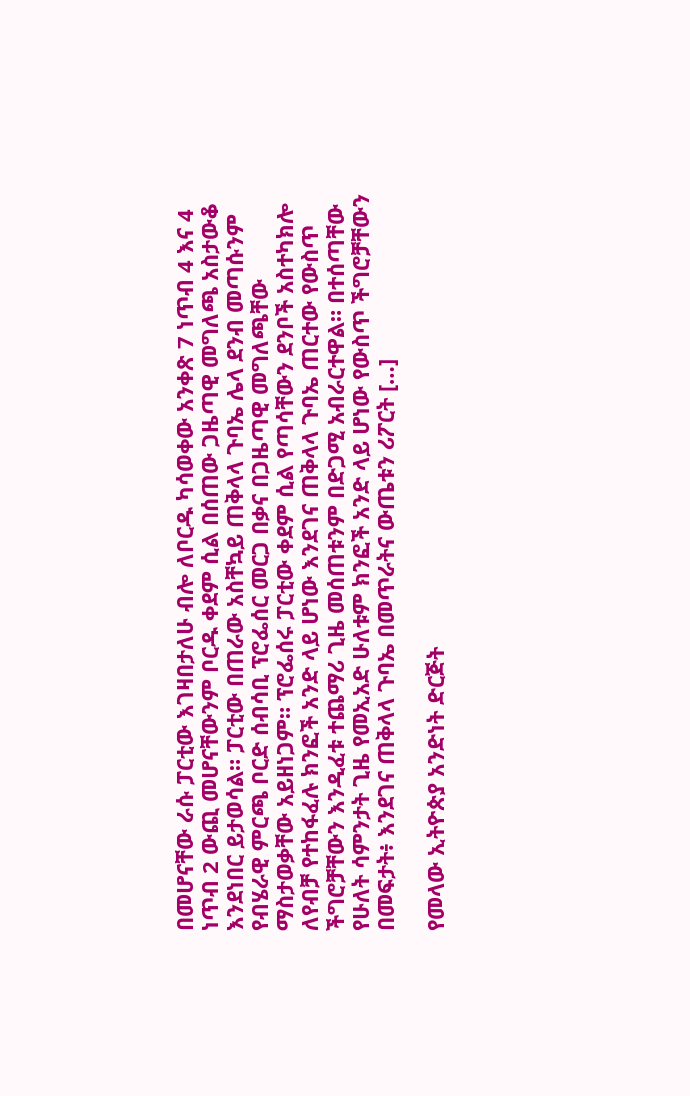በመሆናቸው ራሱ ፓርቲው እገዛበታለሁ ብሎ ለቦርዱ ካሳወቀው አንቀጽ 7 ነጥብ 4 እና 4 ነጥብ 2 ውጪ መሆናቸውንም ቦርዱ ቀደም ሲል በሰጠው ጋዜጣዊ መግለጫ አስታውቆ እንደነበር ይታወሳል። ፓርቲው በጠራው አስቸኳይ ጠቅላላ ጉባኤ ሌላ ደንብ መጣሱንም የብሄራዊ ምርጫ ቦርድ ሰብሳቢ ፕሮፌሰር መርጋ በቃና በጋዜጣዊ መግለጫቸው ማስታወቃቸው አይዘነጋም። ፕሮፌሰሩ ፓርቲው ቀደም ሲል የጣሳቸውን ደንቦች አስተካክሎ ለየብቻ የተከፋፈሉ ክንፎች አንድ ላይ ሆነው እንደገና ጠቅላላ ጉባኤ ጠርተው የውስጥ ችግሮቻቸውን እንዲፈቱ ተጨማሪ ጊዜ መሰጠቱንም በድጋሚ አብራርተዋል። በተሰጣቸው የሁለት ሳምንታት ጊዜ የመኢአድ ሁለቱም ክንፎች አንድ ላይ ሆነው የውስጥ ችግሮቻቸውን በመፍታት፥ እንደገና ጠቅላላ ጉባኤ በመጥራትና ውጤቱን ሪፖርት […]

የመላው ኢትዮጵያ አንድነት ድርጅት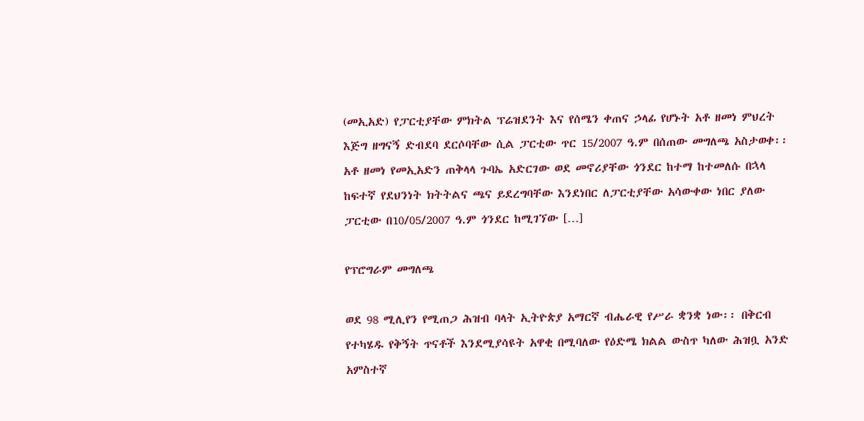(መኢአድ) የፓርቲያቸው ምክትል ፕሬዝደንት እና የሰሜን ቀጠና ኃላፊ የሆኑት አቶ ዘመነ ምህረት እጅግ ዘግናኝ ድብደባ ደርሶባቸው ሲል ፓርቲው ጥር 15/2007 ዓ.ም በሰጠው መግለጫ አስታወቀ፡፡ አቶ ዘመነ የመኢአድን ጠቅላላ ጉባኤ አድርገው ወደ መኖሪያቸው ጎንደር ከተማ ከተመለሱ በኋላ ከፍተኛ የደህንነት ክትትልና ጫና ይደረግባቸው እንደነበር ለፓርቲያቸው አሳውቀው ነበር ያለው ፓርቲው በ10/05/2007 ዓ.ም ጎንደር ከሚገኘው […]

የፕሮግራም መግለጫ

ወደ 98 ሚሊየን የሚጠጋ ሕዝብ ባላት ኢትዮጵያ አማርኛ ብሔራዊ የሥራ ቋንቋ ነው፡፡ በቅርብ የተካሄዱ የቅኝት ጥናቶች እንደሚያሳዩት አዋቂ በሚባለው የዕድሜ ክልል ውስጥ ካለው ሕዝቧ አንድ አምስተኛ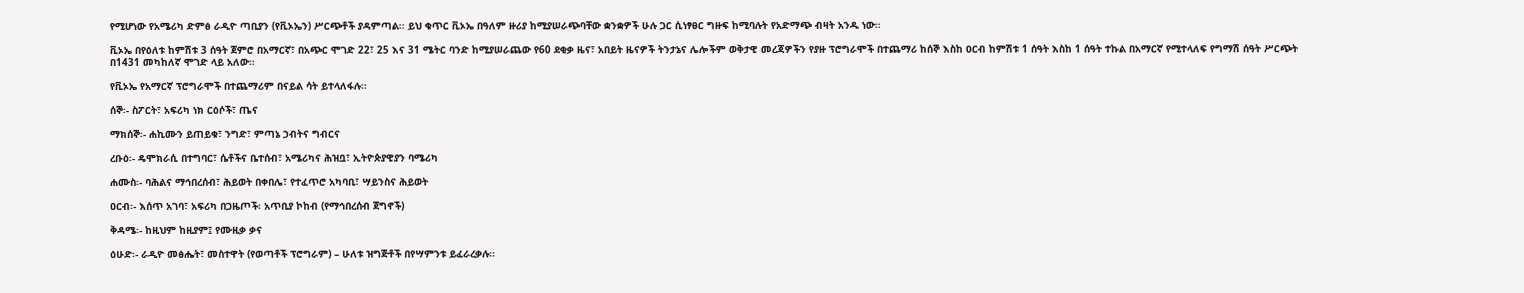የሚሆነው የአሜሪካ ድምፅ ራዲዮ ጣቢያን (የቪኦኤን) ሥርጭቶች ያዳምጣል፡፡ ይህ ቁጥር ቪኦኤ በዓለም ዙሪያ ከሚያሠራጭባቸው ቋንቋዎች ሁሉ ጋር ሲነፃፀር ግዙፍ ከሚባሉት የአድማጭ ብዛት አንዱ ነው፡፡

ቪኦኤ በየዕለቱ ከምሽቱ 3 ሰዓት ጀምሮ በአማርኛ፣ በአጭር ሞገድ 22፣ 25 እና 31 ሜትር ባንድ ከሚያሠራጨው የ60 ደቂቃ ዜና፣ አበይት ዜናዎች ትንታኔና ሌሎችም ወቅታዊ መረጃዎችን የያዙ ፕሮግራሞች በተጨማሪ ከሰኞ እስከ ዐርብ ከምሽቱ 1 ሰዓት እስከ 1 ሰዓት ተኩል በአማርኛ የሚተላለፍ የግማሽ ሰዓት ሥርጭት በ1431 መካከለኛ ሞገድ ላይ አለው፡፡

የቪኦኤ የአማርኛ ፕሮግራሞች በተጨማሪም በናይል ሳት ይተላለፋሉ፡፡

ሰኞ፡- ስፖርት፣ አፍሪካ ነክ ርዕሶች፣ ጤና

ማክሰኞ፡- ሐኪሙን ይጠይቁ፣ ንግድ፣ ምጣኔ ኃብትና ግብርና

ረቡዕ፡- ዴሞክራሲ በተግባር፣ ሴቶችና ቤተሰብ፣ አሜሪካና ሕዝቧ፣ ኢትዮጵያዊያን ባሜሪካ

ሐሙስ፡- ባሕልና ማኅበረሰብ፣ ሕይወት በቀበሌ፣ የተፈጥሮ አካባቢ፣ ሣይንስና ሕይወት

ዐርብ፡- እሰጥ አገባ፣ አፍሪካ በጋዜጦች፡ አጥቢያ ኮከብ (የማኅበረሰብ ጀግኖች)

ቅዳሜ፡- ከዚህም ከዚያም፤ የሙዚቃ ቃና

ዕሁድ፡- ራዲዮ መፅሔት፣ መስተዋት (የወጣቶች ፕሮግራም) – ሁለቱ ዝግጅቶች በየሣምንቱ ይፈራረቃሉ፡፡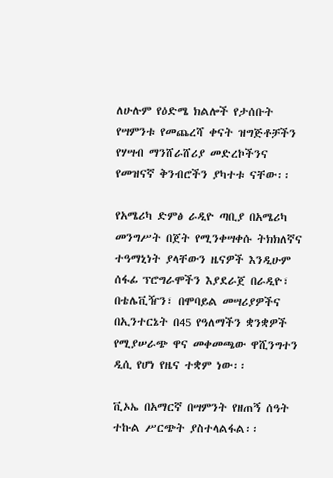ለሁሉም የዕድሜ ክልሎች የታሰቡት የሣምንቱ የመጨረሻ ቀናት ዝግጅቶቻችን የሃሣብ ማንሸራሸሪያ መድረኮችንና የመዝናኛ ቅንብሮችን ያካተቱ ናቸው፡፡

የአሜሪካ ድምፅ ራዲዮ ጣቢያ በአሜሪካ መንግሥት በጀት የሚንቀሣቀሱ ትክክለኛና ተዓማኒነት ያላቸውን ዜናዎች እንዲሁም ሰፋፊ ፕሮግራሞችን እያደራጀ በራዲዮ፣ በቴሌቪዥን፣ በሞባይል መሣሪያዎችና በኢንተርኔት በ45 የዓለማችን ቋንቋዎች የሚያሠራጭ ዋና መቀመጫው ዋሺንግተን ዲሲ የሆነ የዜና ተቋም ነው፡፡

ቪኦኤ በአማርኛ በሣምንት የዘጠኝ ሰዓት ተኩል ሥርጭት ያስተላልፋል፡፡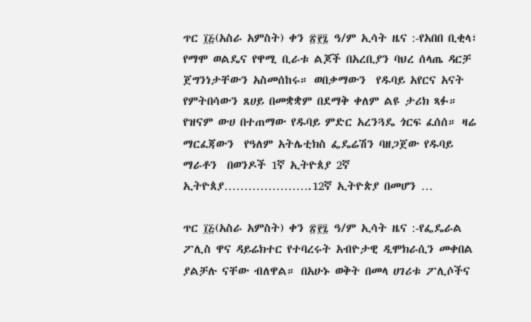ጥር ፲፭(አስራ አምስት) ቀን ፳፻፯ ዓ/ም ኢሳት ዜና :-የአበበ ቢቂላ፣ የማሞ ወልዴና የዋሚ ቢራቱ ልጆች በአረቢያን ባህረ ሰላጤ ዳርቻ ጀግንነታቸውን አስመሰከሩ። ወበቃማውን  የዱባይ አየርና አናት የምትበሳውን ጸሀይ በመቋቋም በደማቅ ቀለም ልዩ ታሪክ ጻፉ። የዝናም ውሀ በተጠማው የዱባይ ምድር አረንጓዴ ጎርፍ ፈሰሰ። ዛሬ ማርፈጃውን  የዓለም አትሌቲክስ ፌዴሬሽን ባዘጋጀው የዱባይ ማራቶን  በወንዶች 1ኛ ኢትዮጰያ 2ኛ ኢትዮጰያ………………….12ኛ ኢትዮጵያ በመሆን …

ጥር ፲፭(አስራ አምስት) ቀን ፳፻፯ ዓ/ም ኢሳት ዜና :-የፌዴራል ፖሊስ ዋና ዳይሬክተር የተባረሩት አብዮታዊ ዲሞክራሲን መቀበል ያልቻሉ ናቸው ብለዋል። በአሁኑ ወቅት በመላ ሀገሪቱ ፖሊሶችና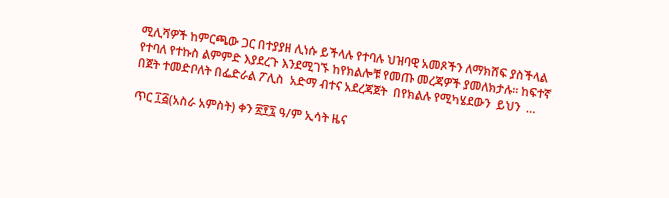ሚሊሻዎች ከምርጫው ጋር በተያያዘ ሊነሱ ይችላሉ የተባሉ ህዝባዊ አመጾችን ለማክሸፍ ያስችላል የተባለ የተኩስ ልምምድ እያደረጉ እንደሚገኙ ከየክልሎቹ የመጡ መረጃዎች ያመለክታሉ። ከፍተኛ በጀት ተመድቦለት በፌድራል ፖሊስ  አድማ ብተና አደረጃጀት  በየክልሉ የሚካሄደውን  ይህን  …

ጥር ፲፭(አስራ አምስት) ቀን ፳፻፯ ዓ/ም ኢሳት ዜና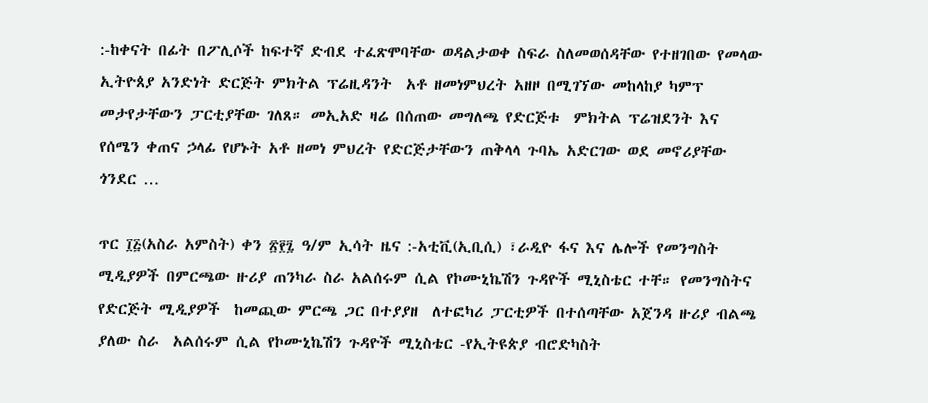:-ከቀናት በፊት በፖሊሶች ከፍተኛ ድብደ ተፈጽሞባቸው ወዳልታወቀ ስፍራ ስለመወሰዳቸው የተዘገበው የመላው ኢትዮጰያ አንድነት ድርጅት ምክትል ፕሬዚዳንት  አቶ ዘመነምህረት አዘዞ በሚገኘው መከላከያ ካምፕ መታየታቸውን ፓርቲያቸው ገለጸ። መኢአድ ዛሬ በሰጠው መግለጫ የድርጅቱ  ምክትል ፕሬዝደንት እና የሰሜን ቀጠና ኃላፊ የሆኑት አቶ ዘመነ ምህረት የድርጅታቸውን ጠቅላላ ጉባኤ አድርገው ወደ መኖሪያቸው ጎንደር …

ጥር ፲፭(አስራ አምስት) ቀን ፳፻፯ ዓ/ም ኢሳት ዜና :-አቲቪ(ኢቢሲ) ፣ራዲዮ ፋና እና ሌሎች የመንግስት ሚዲያዎች በምርጫው ዙሪያ ጠንካራ ስራ አልሰሩም ሲል የኮሙኒኬሽን ጉዳዮች ሚኒስቴር ተቸ። የመንግስትና የድርጅት ሚዲያዎች  ከመጪው ምርጫ ጋር በተያያዘ  ለተፎካሪ ፓርቲዎች በተሰጣቸው አጀንዳ ዙሪያ ብልጫ ያለው ስራ  አልሰሩም ሲል የኮሙኒኬሽን ጉዳዮች ሚኒስቴር -የኢትዩጵያ ብሮድካስት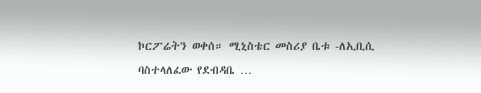ኮርፖሬትን ወቀሰ። ሚኒስቴር መስሪያ ቤቱ -ለኢቢሲ  ባስተላለፈው የደብዳቤ …